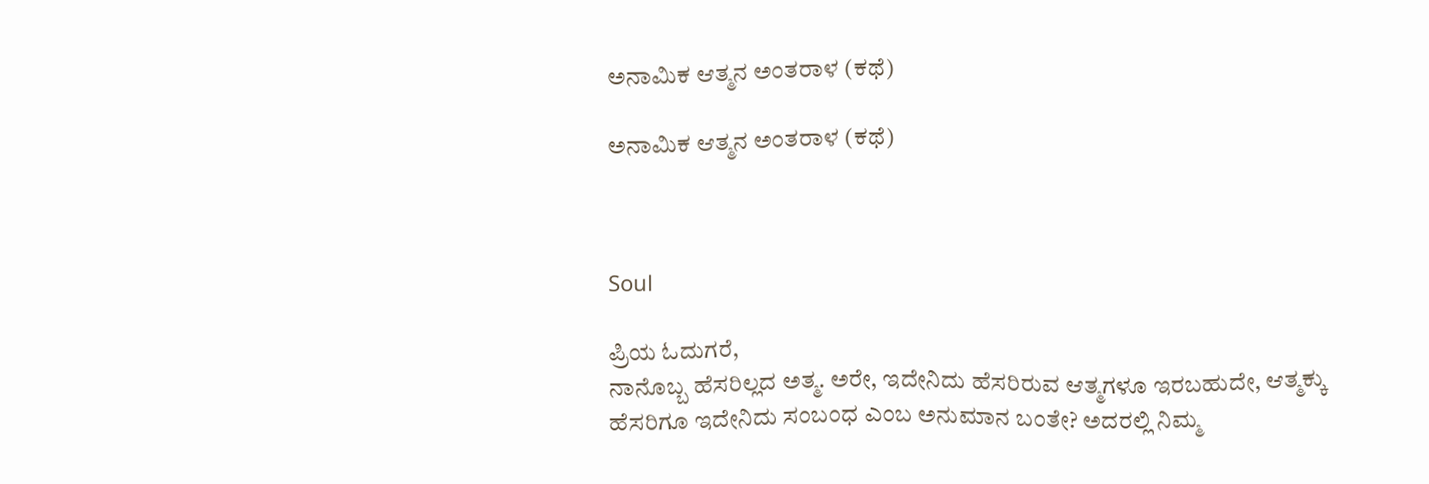ಅನಾಮಿಕ ಆತ್ಮನ ಅಂತರಾಳ (ಕಥೆ)

ಅನಾಮಿಕ ಆತ್ಮನ ಅಂತರಾಳ (ಕಥೆ)



Soul

ಪ್ರಿಯ ಓದುಗರೆ,
ನಾನೊಬ್ಬ ಹೆಸರಿಲ್ಲದ ಅತ್ಮ. ಅರೇ, ಇದೇನಿದು ಹೆಸರಿರುವ ಆತ್ಮಗಳೂ ಇರಬಹುದೇ, ಆತ್ಮಕ್ಕು ಹೆಸರಿಗೂ ಇದೇನಿದು ಸಂಬಂಧ ಎಂಬ ಅನುಮಾನ ಬಂತೇ? ಅದರಲ್ಲಿ ನಿಮ್ಮ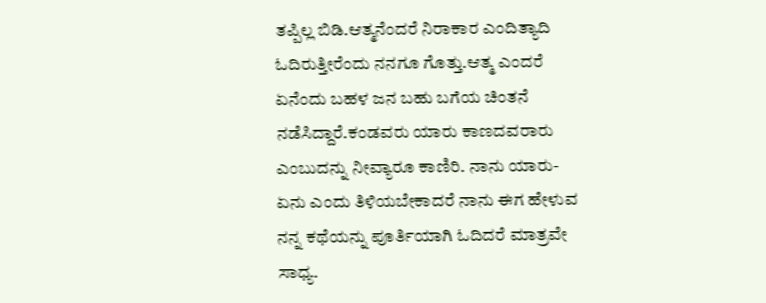ತಪ್ಪಿಲ್ಲ ಬಿಡಿ.ಆತ್ಮನೆಂದರೆ ನಿರಾಕಾರ ಎಂದಿತ್ಯಾದಿ ಓದಿರುತ್ತೀರೆಂದು ನನಗೂ ಗೊತ್ತು.ಆತ್ಮ ಎಂದರೆ ಏನೆಂದು ಬಹಳ ಜನ ಬಹು ಬಗೆಯ ಚಿಂತನೆ ನಡೆಸಿದ್ದಾರೆ.ಕಂಡವರು ಯಾರು ಕಾಣದವರಾರು ಎಂಬುದನ್ನು ನೀವ್ಯಾರೂ ಕಾಣಿರಿ. ನಾನು ಯಾರು-ಏನು ಎಂದು ತಿಳಿಯಬೇಕಾದರೆ ನಾನು ಈಗ ಹೇಳುವ ನನ್ನ ಕಥೆಯನ್ನು ಪೂರ್ತಿಯಾಗಿ ಓದಿದರೆ ಮಾತ್ರವೇ ಸಾಧ್ಯ.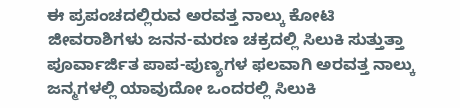ಈ ಪ್ರಪಂಚದಲ್ಲಿರುವ ಅರವತ್ತ ನಾಲ್ಕು ಕೋಟಿ ಜೀವರಾಶಿಗಳು ಜನನ-ಮರಣ ಚಕ್ರದಲ್ಲಿ ಸಿಲುಕಿ ಸುತ್ತುತ್ತಾ ಪೂರ್ವಾರ್ಜಿತ ಪಾಪ-ಪುಣ್ಯಗಳ ಫಲವಾಗಿ ಅರವತ್ತ ನಾಲ್ಕು ಜನ್ಮಗಳಲ್ಲಿ ಯಾವುದೋ ಒಂದರಲ್ಲಿ ಸಿಲುಕಿ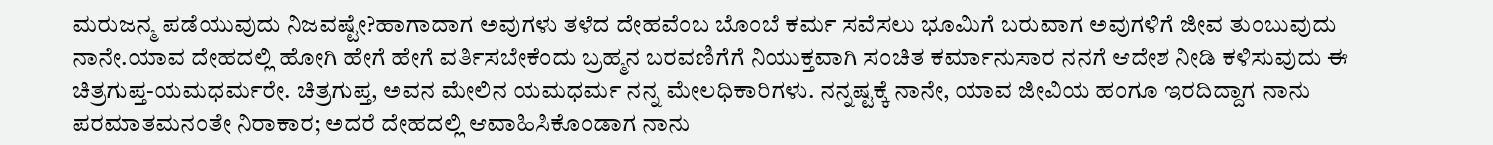ಮರುಜನ್ಮ ಪಡೆಯುವುದು ನಿಜವಷ್ಟೇ?ಹಾಗಾದಾಗ ಅವುಗಳು ತಳೆದ ದೇಹವೆಂಬ ಬೊಂಬೆ ಕರ್ಮ ಸವೆಸಲು ಭೂಮಿಗೆ ಬರುವಾಗ ಅವುಗಳಿಗೆ ಜೀವ ತುಂಬುವುದು ನಾನೇ.ಯಾವ ದೇಹದಲ್ಲಿ ಹೋಗಿ ಹೇಗೆ ಹೇಗೆ ವರ್ತಿಸಬೇಕೆಂದು ಬ್ರಹ್ಮನ ಬರವಣಿಗೆಗೆ ನಿಯುಕ್ತವಾಗಿ ಸಂಚಿತ ಕರ್ಮಾನುಸಾರ ನನಗೆ ಆದೇಶ ನೀಡಿ ಕಳಿಸುವುದು ಈ ಚಿತ್ರಗುಪ್ತ-ಯಮಧರ್ಮರೇ. ಚಿತ್ರಗುಪ್ತ, ಅವನ ಮೇಲಿನ ಯಮಧರ್ಮ ನನ್ನ ಮೇಲಧಿಕಾರಿಗಳು. ನನ್ನಷ್ಟಕ್ಕೆ ನಾನೇ, ಯಾವ ಜೀವಿಯ ಹಂಗೂ ಇರದಿದ್ದಾಗ ನಾನು ಪರಮಾತಮನಂತೇ ನಿರಾಕಾರ; ಅದರೆ ದೇಹದಲ್ಲಿ ಆವಾಹಿಸಿಕೊಂಡಾಗ ನಾನು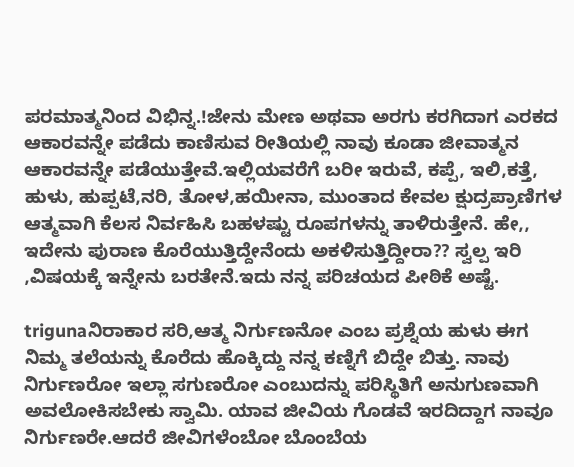ಪರಮಾತ್ಮನಿಂದ ವಿಭಿನ್ನ.!ಜೇನು ಮೇಣ ಅಥವಾ ಅರಗು ಕರಗಿದಾಗ ಎರಕದ ಆಕಾರವನ್ನೇ ಪಡೆದು ಕಾಣಿಸುವ ರೀತಿಯಲ್ಲಿ ನಾವು ಕೂಡಾ ಜೀವಾತ್ಮನ ಆಕಾರವನ್ನೇ ಪಡೆಯುತ್ತೇವೆ.ಇಲ್ಲಿಯವರೆಗೆ ಬರೀ ಇರುವೆ, ಕಪ್ಪೆ, ಇಲಿ,ಕತ್ತೆ, ಹುಳು, ಹುಪ್ಪಟೆ,ನರಿ, ತೋಳ,ಹಯೀನಾ, ಮುಂತಾದ ಕೇವಲ ಕ್ಷುದ್ರಪ್ರಾಣಿಗಳ ಆತ್ಮವಾಗಿ ಕೆಲಸ ನಿರ್ವಹಿಸಿ ಬಹಳಷ್ಟು ರೂಪಗಳನ್ನು ತಾಳಿರುತ್ತೇನೆ. ಹೇ,, ಇದೇನು ಪುರಾಣ ಕೊರೆಯುತ್ತಿದ್ದೇನೆಂದು ಅಕಳಿಸುತ್ತಿದ್ದೀರಾ?? ಸ್ವಲ್ಪ ಇರಿ ,ವಿಷಯಕ್ಕೆ ಇನ್ನೇನು ಬರತೇನೆ.ಇದು ನನ್ನ ಪರಿಚಯದ ಪೀಠಿಕೆ ಅಷ್ಟೆ.

trigunaನಿರಾಕಾರ ಸರಿ,ಆತ್ಮ ನಿರ್ಗುಣನೋ ಎಂಬ ಪ್ರಶ್ನೆಯ ಹುಳು ಈಗ ನಿಮ್ಮ ತಲೆಯನ್ನು ಕೊರೆದು ಹೊಕ್ಕಿದ್ದು ನನ್ನ ಕಣ್ನಿಗೆ ಬಿದ್ದೇ ಬಿತ್ತು. ನಾವು ನಿರ್ಗುಣರೋ ಇಲ್ಲಾ ಸಗುಣರೋ ಎಂಬುದನ್ನು ಪರಿಸ್ಥಿತಿಗೆ ಅನುಗುಣವಾಗಿ ಅವಲೋಕಿಸಬೇಕು ಸ್ವಾಮಿ. ಯಾವ ಜೀವಿಯ ಗೊಡವೆ ಇರದಿದ್ದಾಗ ನಾವೂ ನಿರ್ಗುಣರೇ.ಆದರೆ ಜೀವಿಗಳೆಂಬೋ ಬೊಂಬೆಯ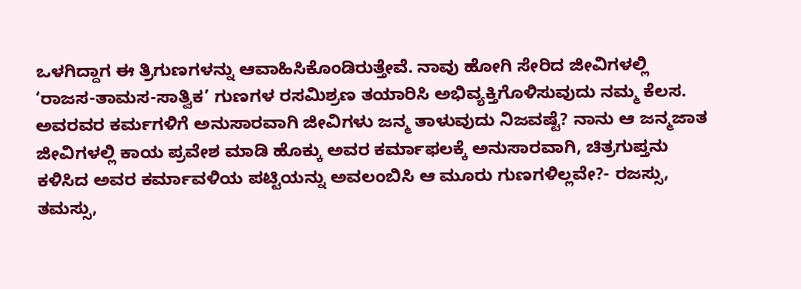ಒಳಗಿದ್ದಾಗ ಈ ತ್ರಿಗುಣಗಳನ್ನು ಆವಾಹಿಸಿಕೊಂಡಿರುತ್ತೇವೆ. ನಾವು ಹೋಗಿ ಸೇರಿದ ಜೀವಿಗಳಲ್ಲಿ ‘ರಾಜಸ-ತಾಮಸ-ಸಾತ್ವಿಕ’ ಗುಣಗಳ ರಸಮಿಶ್ರಣ ತಯಾರಿಸಿ ಅಭಿವ್ಯಕ್ತಿಗೊಳಿಸುವುದು ನಮ್ಮ ಕೆಲಸ. ಅವರವರ ಕರ್ಮಗಳಿಗೆ ಅನುಸಾರವಾಗಿ ಜೀವಿಗಳು ಜನ್ಮ ತಾಳುವುದು ನಿಜವಷ್ಟೆ? ನಾನು ಆ ಜನ್ಮಜಾತ ಜೀವಿಗಳಲ್ಲಿ ಕಾಯ ಪ್ರವೇಶ ಮಾಡಿ ಹೊಕ್ಕು ಅವರ ಕರ್ಮಾಫಲಕ್ಕೆ ಅನುಸಾರವಾಗಿ, ಚಿತ್ರಗುಪ್ತನು ಕಳಿಸಿದ ಅವರ ಕರ್ಮಾವಳಿಯ ಪಟ್ಟಿಯನ್ನು ಅವಲಂಬಿಸಿ ಆ ಮೂರು ಗುಣಗಳಿಲ್ಲವೇ?- ರಜಸ್ಸು, ತಮಸ್ಸು,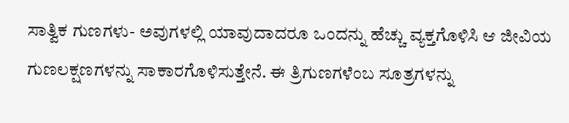ಸಾತ್ವಿಕ ಗುಣಗಳು- ಅವುಗಳಲ್ಲಿ ಯಾವುದಾದರೂ ಒಂದನ್ನು ಹೆಚ್ಚು ವ್ಯಕ್ತಗೊಳಿಸಿ ಆ ಜೀವಿಯ ಗುಣಲಕ್ಷಣಗಳನ್ನು ಸಾಕಾರಗೊಳಿಸುತ್ತೇನೆ. ಈ ತ್ರಿಗುಣಗಳೆಂಬ ಸೂತ್ರಗಳನ್ನು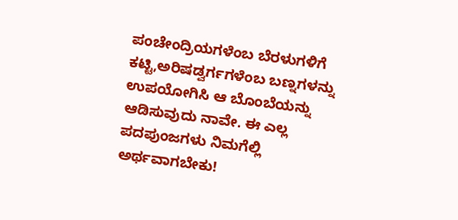ಪಂಚೇಂದ್ರಿಯಗಳೆಂಬ ಬೆರಳುಗಳಿಗೆ ಕಟ್ಟಿ,ಅರಿಷಡ್ವರ್ಗಗಳೆಂಬ ಬಣ್ನಗಳನ್ನು ಉಪಯೋಗಿಸಿ ಆ ಬೊಂಬೆಯನ್ನು ಆಡಿಸುವುದು ನಾವೇ. ಈ ಎಲ್ಲ ಪದಪುಂಜಗಳು ನಿಮಗೆಲ್ಲಿ ಅರ್ಥವಾಗಬೇಕು!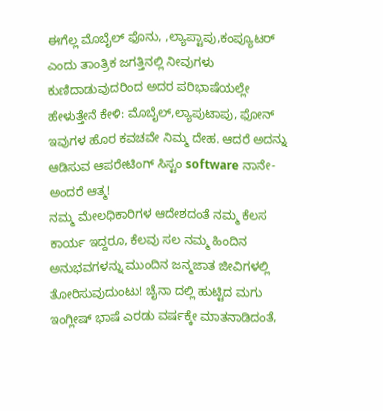ಈಗೆಲ್ಲ ಮೊಬೈಲ್ ಫೊನು, ,ಲ್ಯಾಪ್ಟಾಪು,ಕಂಪ್ಯೂಟರ್ ಎಂದು ತಾಂತ್ರಿಕ ಜಗತ್ತಿನಲ್ಲಿ ನೀವುಗಳು ಕುಣಿದಾಡುವುದರಿಂದ ಅದರ ಪರಿಭಾಷೆಯಲ್ಲೇ ಹೇಳುತ್ತೇನೆ ಕೇಳಿ: ಮೊಬೈಲ್,ಲ್ಯಾಪುಟಾಪು, ಫೋನ್ ಇವುಗಳ ಹೊರ ಕವಚವೇ ನಿಮ್ಮ ದೇಹ. ಆದರೆ ಅದನ್ನು ಆಡಿಸುವ ಆಪರೇಟಿಂಗ್ ಸಿಸ್ಟಂ software ನಾನೇ- ಅಂದರೆ ಆತ್ಮ!
ನಮ್ಮ ಮೇಲಧಿಕಾರಿಗಳ ಆದೇಶದಂತೆ ನಮ್ಮ ಕೆಲಸ ಕಾರ್ಯ ಇದ್ದರೂ, ಕೆಲವು ಸಲ ನಮ್ಮ ಹಿಂದಿನ ಅನುಭವಗಳನ್ನು ಮುಂದಿನ ಜನ್ಮಜಾತ ಜೀವಿಗಳಲ್ಲಿ ತೋರಿಸುವುದುಂಟು! ಚೈನಾ ದಲ್ಲಿ ಹುಟ್ಟಿದ ಮಗು ಇಂಗ್ಲೀಷ್ ಭಾಷೆ ಎರಡು ವರ್ಷಕ್ಕೇ ಮಾತನಾಡಿದಂತೆ,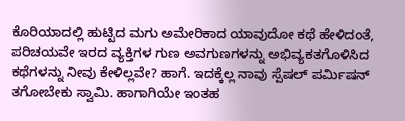ಕೊರಿಯಾದಲ್ಲಿ ಹುಟ್ಟಿದ ಮಗು ಅಮೇರಿಕಾದ ಯಾವುದೋ ಕಥೆ ಹೇಳಿದಂತೆ, ಪರಿಚಯವೇ ಇರದ ವ್ಯಕ್ತಿಗಳ ಗುಣ ಅವಗುಣಗಳನ್ನು ಅಭಿವ್ಯಕತಗೊಳಿಸಿದ ಕಥೆಗಳನ್ನು ನೀವು ಕೇಳಿಲ್ಲವೇ? ಹಾಗೆ. ಇದಕ್ಕೆಲ್ಲ ನಾವು ಸ್ಪೆಷಲ್ ಪರ್ಮಿಷನ್ ತಗೋಬೇಕು ಸ್ವಾಮಿ. ಹಾಗಾಗಿಯೇ ಇಂತಹ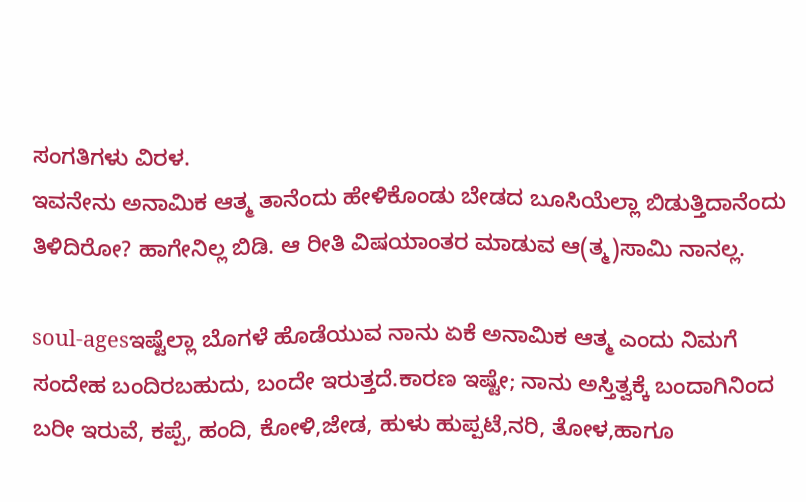ಸಂಗತಿಗಳು ವಿರಳ.
ಇವನೇನು ಅನಾಮಿಕ ಆತ್ಮ ತಾನೆಂದು ಹೇಳಿಕೊಂಡು ಬೇಡದ ಬೂಸಿಯೆಲ್ಲಾ ಬಿಡುತ್ತಿದಾನೆಂದು ತಿಳಿದಿರೋ? ಹಾಗೇನಿಲ್ಲ ಬಿಡಿ. ಆ ರೀತಿ ವಿಷಯಾಂತರ ಮಾಡುವ ಆ(ತ್ಮ)ಸಾಮಿ ನಾನಲ್ಲ.

soul-agesಇಷ್ಟೆಲ್ಲಾ ಬೊಗಳೆ ಹೊಡೆಯುವ ನಾನು ಏಕೆ ಅನಾಮಿಕ ಆತ್ಮ ಎಂದು ನಿಮಗೆ ಸಂದೇಹ ಬಂದಿರಬಹುದು, ಬಂದೇ ಇರುತ್ತದೆ.ಕಾರಣ ಇಷ್ಟೇ; ನಾನು ಅಸ್ತಿತ್ವಕ್ಕೆ ಬಂದಾಗಿನಿಂದ ಬರೀ ಇರುವೆ, ಕಪ್ಪೆ, ಹಂದಿ, ಕೋಳಿ,ಜೇಡ, ಹುಳು ಹುಪ್ಪಟೆ,ನರಿ, ತೋಳ,ಹಾಗೂ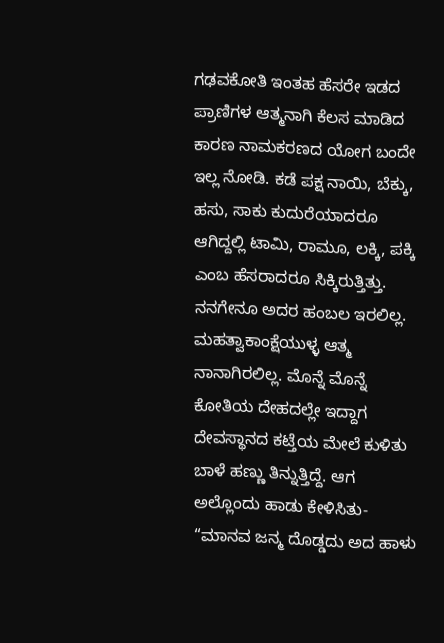ಗಢವಕೋತಿ ಇಂತಹ ಹೆಸರೇ ಇಡದ ಪ್ರಾಣಿಗಳ ಆತ್ಮನಾಗಿ ಕೆಲಸ ಮಾಡಿದ ಕಾರಣ ನಾಮಕರಣದ ಯೋಗ ಬಂದೇ ಇಲ್ಲ ನೋಡಿ. ಕಡೆ ಪಕ್ಷ ನಾಯಿ, ಬೆಕ್ಕು, ಹಸು, ಸಾಕು ಕುದುರೆಯಾದರೂ ಆಗಿದ್ದಲ್ಲಿ ಟಾಮಿ, ರಾಮೂ, ಲಕ್ಕಿ, ಪಕ್ಕಿ ಎಂಬ ಹೆಸರಾದರೂ ಸಿಕ್ಕಿರುತ್ತಿತ್ತು. ನನಗೇನೂ ಅದರ ಹಂಬಲ ಇರಲಿಲ್ಲ. ಮಹತ್ವಾಕಾಂಕ್ಷೆಯುಳ್ಳ ಆತ್ಮ ನಾನಾಗಿರಲಿಲ್ಲ. ಮೊನ್ನೆ ಮೊನ್ನೆ ಕೋತಿಯ ದೇಹದಲ್ಲೇ ಇದ್ದಾಗ ದೇವಸ್ಥಾನದ ಕಟ್ತೆಯ ಮೇಲೆ ಕುಳಿತು ಬಾಳೆ ಹಣ್ಣು ತಿನ್ನುತ್ತಿದ್ದೆ. ಆಗ ಅಲ್ಲೊಂದು ಹಾಡು ಕೇಳಿಸಿತು- “ಮಾನವ ಜನ್ಮ ದೊಡ್ಡದು ಅದ ಹಾಳು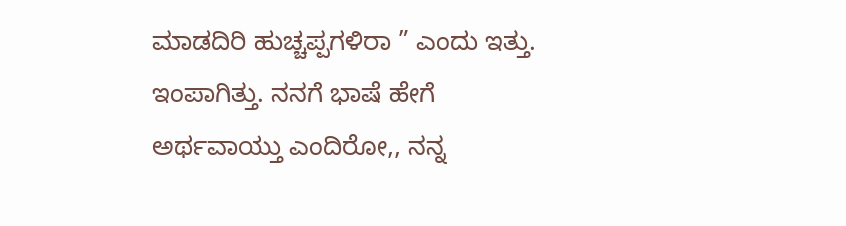ಮಾಡದಿರಿ ಹುಚ್ಚಪ್ಪಗಳಿರಾ ” ಎಂದು ಇತ್ತು. ಇಂಪಾಗಿತ್ತು. ನನಗೆ ಭಾಷೆ ಹೇಗೆ ಅರ್ಥವಾಯ್ತು ಎಂದಿರೋ,, ನನ್ನ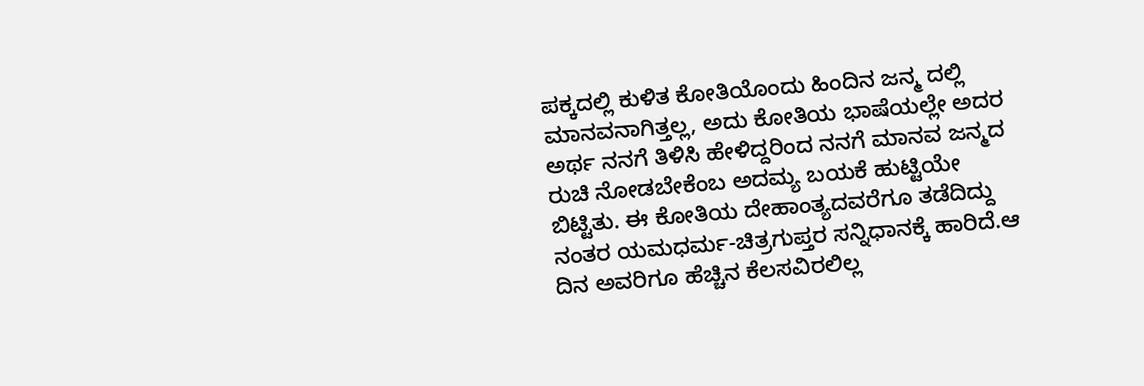ಪಕ್ಕದಲ್ಲಿ ಕುಳಿತ ಕೋತಿಯೊಂದು ಹಿಂದಿನ ಜನ್ಮ ದಲ್ಲಿ ಮಾನವನಾಗಿತ್ತಲ್ಲ, ಅದು ಕೋತಿಯ ಭಾಷೆಯಲ್ಲೇ ಅದರ ಅರ್ಥ ನನಗೆ ತಿಳಿಸಿ ಹೇಳಿದ್ದರಿಂದ ನನಗೆ ಮಾನವ ಜನ್ಮದ ರುಚಿ ನೋಡಬೇಕೆಂಬ ಅದಮ್ಯ ಬಯಕೆ ಹುಟ್ಟಿಯೇ ಬಿಟ್ಟಿತು. ಈ ಕೋತಿಯ ದೇಹಾಂತ್ಯದವರೆಗೂ ತಡೆದಿದ್ದು ನಂತರ ಯಮಧರ್ಮ-ಚಿತ್ರಗುಪ್ತರ ಸನ್ನಿಧಾನಕ್ಕೆ ಹಾರಿದೆ.ಆ ದಿನ ಅವರಿಗೂ ಹೆಚ್ಚಿನ ಕೆಲಸವಿರಲಿಲ್ಲ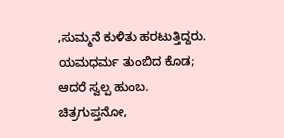,ಸುಮ್ಮನೆ ಕುಳಿತು ಹರಟುತ್ತಿದ್ದರು. ಯಮಧರ್ಮ ತುಂಬಿದ ಕೊಡ; ಆದರೆ ಸ್ವಲ್ಪ ಹುಂಬ. ಚಿತ್ರಗುಪ್ತನೋ,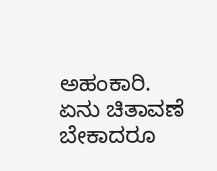ಅಹಂಕಾರಿ. ಏನು ಚಿತಾವಣೆ ಬೇಕಾದರೂ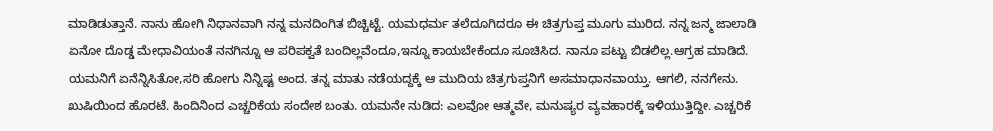ಮಾಡಿಡುತ್ತಾನೆ. ನಾನು ಹೋಗಿ ನಿಧಾನವಾಗಿ ನನ್ನ ಮನದಿಂಗಿತ ಬಿಚ್ಚಿಟ್ಟೆ. ಯಮಧರ್ಮ ತಲೆದೂಗಿದರೂ ಈ ಚಿತ್ರಗುಪ್ತ ಮೂಗು ಮುರಿದ. ನನ್ನ ಜನ್ಮ ಜಾಲಾಡಿ ಏನೋ ದೊಡ್ಡ ಮೇಧಾವಿಯಂತೆ ನನಗಿನ್ನೂ ಆ ಪರಿಪಕ್ವತೆ ಬಂದಿಲ್ಲವೆಂದೂ,ಇನ್ನೂ ಕಾಯಬೇಕೆಂದೂ ಸೂಚಿಸಿದ. ನಾನೂ ಪಟ್ಟು ಬಿಡಲಿಲ್ಲ.ಆಗ್ರಹ ಮಾಡಿದೆ. ಯಮನಿಗೆ ಏನೆನ್ನಿಸಿತೋ,ಸರಿ ಹೋಗು ನಿನ್ನಿಷ್ಟ ಅಂದ. ತನ್ನ ಮಾತು ನಡೆಯದ್ದಕ್ಕೆ ಆ ಮುದಿಯ ಚಿತ್ರಗುಪ್ತನಿಗೆ ಅಸಮಾಧಾನವಾಯ್ತು. ಆಗಲಿ, ನನಗೇನು. ಖುಷಿಯಿಂದ ಹೊರಟೆ. ಹಿಂದಿನಿಂದ ಎಚ್ಚರಿಕೆಯ ಸಂದೇಶ ಬಂತು. ಯಮನೇ ನುಡಿದ: ಎಲವೋ ಆತ್ಮವೇ, ಮನುಷ್ಯರ ವ್ಯವಹಾರಕ್ಕೆ ಇಳಿಯುತ್ತಿದ್ದೀ. ಎಚ್ಚರಿಕೆ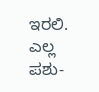ಇರಲಿ. ಎಲ್ಲ ಪಶು-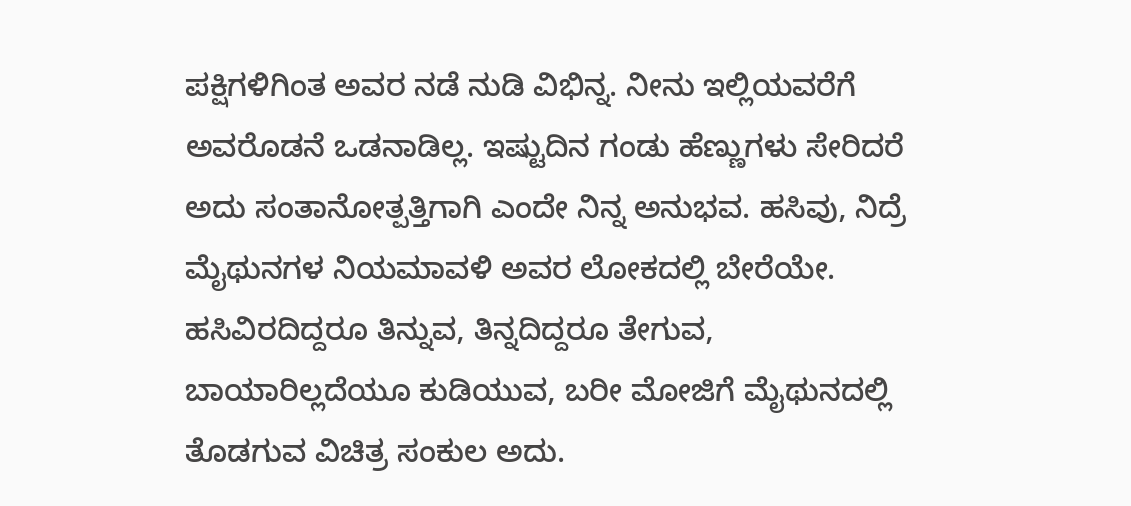ಪಕ್ಷಿಗಳಿಗಿಂತ ಅವರ ನಡೆ ನುಡಿ ವಿಭಿನ್ನ. ನೀನು ಇಲ್ಲಿಯವರೆಗೆ ಅವರೊಡನೆ ಒಡನಾಡಿಲ್ಲ. ಇಷ್ಟುದಿನ ಗಂಡು ಹೆಣ್ಣುಗಳು ಸೇರಿದರೆ ಅದು ಸಂತಾನೋತ್ಪತ್ತಿಗಾಗಿ ಎಂದೇ ನಿನ್ನ ಅನುಭವ. ಹಸಿವು, ನಿದ್ರೆ ಮೈಥುನಗಳ ನಿಯಮಾವಳಿ ಅವರ ಲೋಕದಲ್ಲಿ ಬೇರೆಯೇ. ಹಸಿವಿರದಿದ್ದರೂ ತಿನ್ನುವ, ತಿನ್ನದಿದ್ದರೂ ತೇಗುವ, ಬಾಯಾರಿಲ್ಲದೆಯೂ ಕುಡಿಯುವ, ಬರೀ ಮೋಜಿಗೆ ಮೈಥುನದಲ್ಲಿ ತೊಡಗುವ ವಿಚಿತ್ರ ಸಂಕುಲ ಅದು.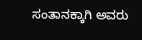ಸಂತಾನಕ್ಕಾಗಿ ಅವರು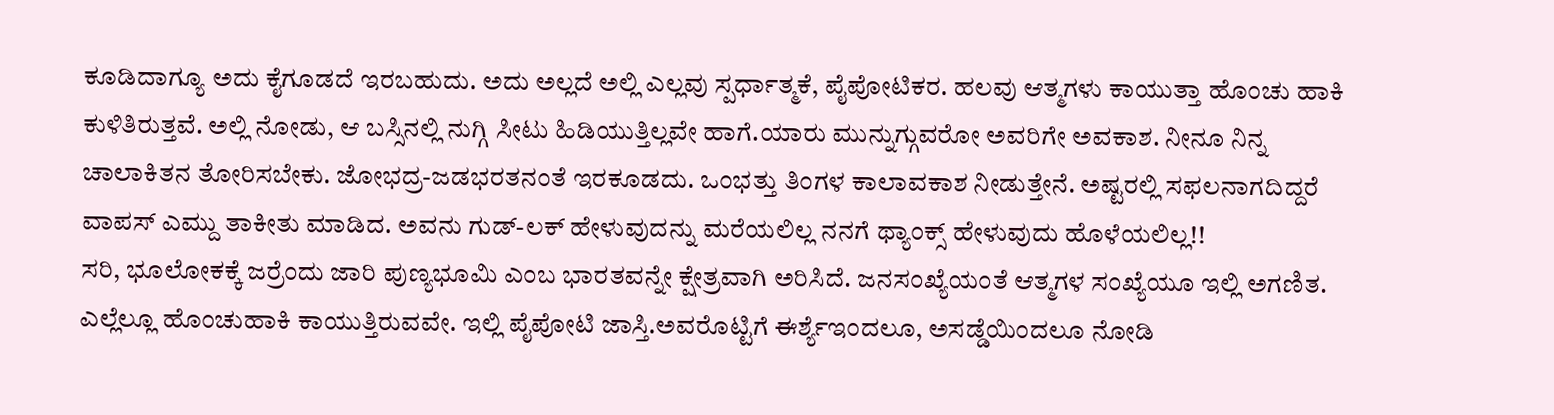ಕೂಡಿದಾಗ್ಯೂ ಅದು ಕೈಗೂಡದೆ ಇರಬಹುದು. ಅದು ಅಲ್ಲದೆ ಅಲ್ಲಿ ಎಲ್ಲವು ಸ್ಪರ್ಧಾತ್ಮಕೆ, ಪೈಪೋಟಿಕರ. ಹಲವು ಆತ್ಮಗಳು ಕಾಯುತ್ತಾ ಹೊಂಚು ಹಾಕಿ ಕುಳಿತಿರುತ್ತವೆ. ಅಲ್ಲಿ ನೋಡು, ಆ ಬಸ್ಸಿನಲ್ಲಿ ನುಗ್ಗಿ ಸೀಟು ಹಿಡಿಯುತ್ತಿಲ್ಲವೇ ಹಾಗೆ.ಯಾರು ಮುನ್ನುಗ್ಗುವರೋ ಅವರಿಗೇ ಅವಕಾಶ. ನೀನೂ ನಿನ್ನ ಚಾಲಾಕಿತನ ತೋರಿಸಬೇಕು. ಜೋಭದ್ರ-ಜಡಭರತನಂತೆ ಇರಕೂಡದು. ಒಂಭತ್ತು ತಿಂಗಳ ಕಾಲಾವಕಾಶ ನೀಡುತ್ತೇನೆ. ಅಷ್ಟರಲ್ಲಿ ಸಫಲನಾಗದಿದ್ದರೆ ವಾಪಸ್ ಎಮ್ದು ತಾಕೀತು ಮಾಡಿದ. ಅವನು ಗುಡ್-ಲಕ್ ಹೇಳುವುದನ್ನು ಮರೆಯಲಿಲ್ಲ ನನಗೆ ಥ್ಯಾಂಕ್ಸ್ ಹೇಳುವುದು ಹೊಳೆಯಲಿಲ್ಲ!!
ಸರಿ, ಭೂಲೋಕಕ್ಕೆ ಜರ್ರೆಂದು ಜಾರಿ ಪುಣ್ಯಭೂಮಿ ಎಂಬ ಭಾರತವನ್ನೇ ಕ್ಷೇತ್ರವಾಗಿ ಅರಿಸಿದೆ. ಜನಸಂಖ್ಯೆಯಂತೆ ಆತ್ಮಗಳ ಸಂಖ್ಯೆಯೂ ಇಲ್ಲಿ ಅಗಣಿತ. ಎಲ್ಲೆಲ್ಲೂ ಹೊಂಚುಹಾಕಿ ಕಾಯುತ್ತಿರುವವೇ. ಇಲ್ಲಿ ಪೈಪೋಟಿ ಜಾಸ್ತಿ.ಅವರೊಟ್ಟಿಗೆ ಈರ್ಶ್ಯೆಇಂದಲೂ, ಅಸಡ್ಡೆಯಿಂದಲೂ ನೋಡಿ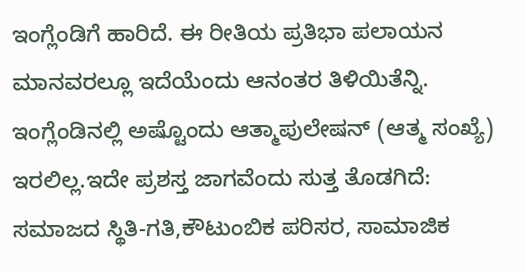ಇಂಗ್ಲೆಂಡಿಗೆ ಹಾರಿದೆ. ಈ ರೀತಿಯ ಪ್ರತಿಭಾ ಪಲಾಯನ ಮಾನವರಲ್ಲೂ ಇದೆಯೆಂದು ಆನಂತರ ತಿಳಿಯಿತೆನ್ನಿ.
ಇಂಗ್ಲೆಂಡಿನಲ್ಲಿ ಅಷ್ಟೊಂದು ಆತ್ಮಾಪುಲೇಷನ್ (ಆತ್ಮ ಸಂಖ್ಯೆ) ಇರಲಿಲ್ಲ.ಇದೇ ಪ್ರಶಸ್ತ ಜಾಗವೆಂದು ಸುತ್ತ ತೊಡಗಿದೆ:
ಸಮಾಜದ ಸ್ಥಿತಿ-ಗತಿ,ಕೌಟುಂಬಿಕ ಪರಿಸರ, ಸಾಮಾಜಿಕ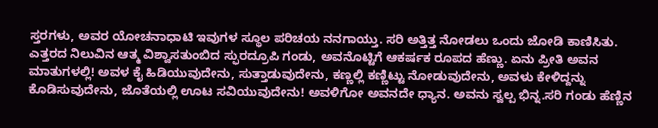ಸ್ತರಗಳು, ಅವರ ಯೋಚನಾಧಾಟಿ ಇವುಗಳ ಸ್ಥೂಲ ಪರಿಚಯ ನನಗಾಯ್ತು. ಸರಿ ಅತ್ತಿತ್ತ ನೋಡಲು ಒಂದು ಜೋಡಿ ಕಾಣಿಸಿತು. ಎತ್ತರದ ನಿಲುವಿನ ಆತ್ಮ ವಿಶ್ವಾಸತುಂಬಿದ ಸ್ಫುರದ್ರೂಪಿ ಗಂಡು, ಅವನೊಟ್ಟಿಗೆ ಆಕರ್ಷಕ ರೂಪದ ಹೆಣ್ಣು. ಏನು ಪ್ರೀತಿ ಅವನ ಮಾತುಗಳಲ್ಲಿ! ಅವಳ ಕೈ ಹಿಡಿಯುವುದೇನು, ಸುತ್ತಾಡುವುದೇನು, ಕಣ್ಣಲ್ಲಿ ಕಣ್ಣಿಟ್ಟು ನೋಡುವುದೇನು, ಅವಳು ಕೇಳಿದ್ದನ್ನು ಕೊಡಿಸುವುದೇನು, ಜೊತೆಯಲ್ಲಿ ಊಟ ಸವಿಯುವುದೇನು! ಅವಳಿಗೋ ಅವನದೇ ಧ್ಯಾನ. ಅವನು ಸ್ವಲ್ಪ ಭಿನ್ನ.ಸರಿ ಗಂಡು ಹೆಣ್ಣಿನ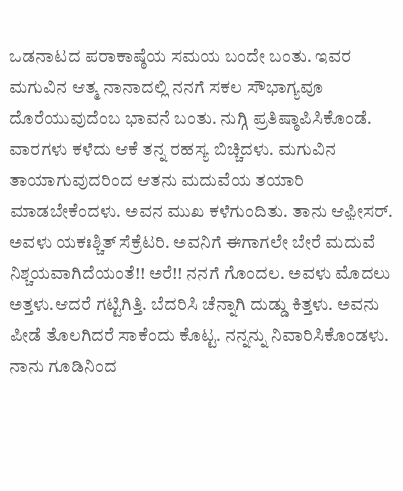ಒಡನಾಟದ ಪರಾಕಾಷ್ಠೆಯ ಸಮಯ ಬಂದೇ ಬಂತು. ಇವರ ಮಗುವಿನ ಆತ್ಮ ನಾನಾದಲ್ಲಿ ನನಗೆ ಸಕಲ ಸೌಭಾಗ್ಯವೂ ದೊರೆಯುವುದೆಂಬ ಭಾವನೆ ಬಂತು. ನುಗ್ಗಿ ಪ್ರತಿಷ್ಠಾಪಿಸಿಕೊಂಡೆ. ವಾರಗಳು ಕಳೆದು ಆಕೆ ತನ್ನ ರಹಸ್ಯ ಬಿಚ್ಚಿದಳು. ಮಗುವಿನ ತಾಯಾಗುವುದರಿಂದ ಆತನು ಮದುವೆಯ ತಯಾರಿ ಮಾಡಬೇಕೆಂದಳು. ಅವನ ಮುಖ ಕಳೆಗುಂದಿತು. ತಾನು ಆಫ಼ೀಸರ್. ಅವಳು ಯಕಃಶ್ಚಿತ್ ಸೆಕ್ರೆಟರಿ. ಅವನಿಗೆ ಈಗಾಗಲೇ ಬೇರೆ ಮದುವೆ ನಿಶ್ಚಯವಾಗಿದೆಯಂತೆ!! ಅರೆ!! ನನಗೆ ಗೊಂದಲ. ಅವಳು ಮೊದಲು ಅತ್ತಳು.ಆದರೆ ಗಟ್ಟಿಗಿತ್ತಿ. ಬೆದರಿಸಿ ಚೆನ್ನಾಗಿ ದುಡ್ಡು ಕಿತ್ತಳು. ಅವನು ಪೀಡೆ ತೊಲಗಿದರೆ ಸಾಕೆಂದು ಕೊಟ್ಟ. ನನ್ನನ್ನು ನಿವಾರಿಸಿಕೊಂಡಳು. ನಾನು ಗೂಡಿನಿಂದ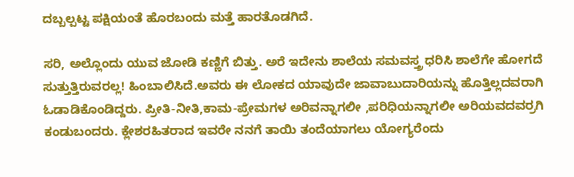ದಬ್ಬಲ್ಪಟ್ಟ ಪಕ್ಷಿಯಂತೆ ಹೊರಬಂದು ಮತ್ತೆ ಹಾರತೊಡಗಿದೆ.

ಸರಿ, ಅಲ್ಲೊಂದು ಯುವ ಜೋಡಿ ಕಣ್ಣಿಗೆ ಬಿತ್ತು. ಅರೆ ಇದೇನು ಶಾಲೆಯ ಸಮವಸ್ತ್ರ ಧರಿಸಿ ಶಾಲೆಗೇ ಹೋಗದೆ ಸುತ್ತುತ್ತಿರುವರಲ್ಲ! ಹಿಂಬಾಲಿಸಿದೆ.ಅವರು ಈ ಲೋಕದ ಯಾವುದೇ ಜಾವಾಬುದಾರಿಯನ್ನು ಹೊತ್ತಿಲ್ಲದವರಾಗಿ ಓಡಾಡಿಕೊಂಡಿದ್ದರು. ಪ್ರೀತಿ-ನೀತಿ,ಕಾಮ-ಪ್ರೇಮಗಳ ಅರಿವನ್ನಾಗಲೀ ,ಪರಿಧಿಯನ್ನಾಗಲೀ ಅರಿಯವದವರ್ರಗಿ ಕಂಡುಬಂದರು. ಕ್ಲೇಶರಹಿತರಾದ ಇವರೇ ನನಗೆ ತಾಯಿ ತಂದೆಯಾಗಲು ಯೋಗ್ಯರೆಂದು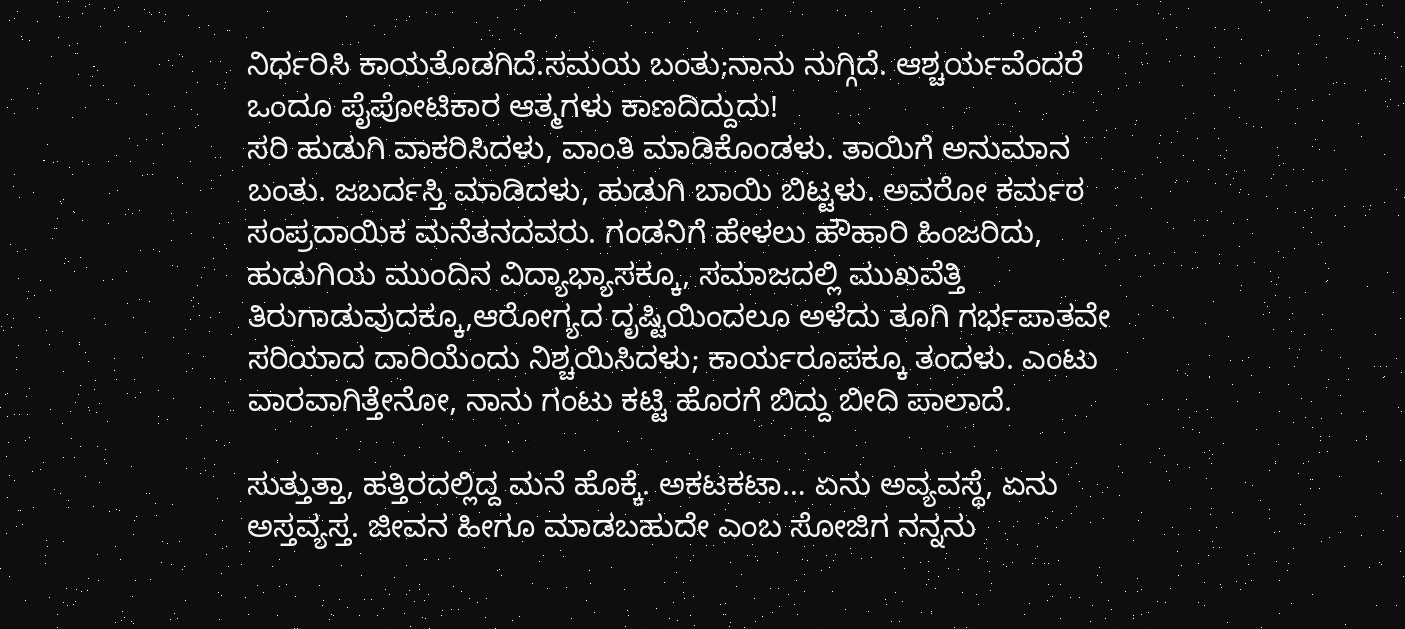ನಿರ್ಧರಿಸಿ ಕಾಯತೊಡಗಿದೆ.ಸಮಯ ಬಂತು;ನಾನು ನುಗ್ಗಿದೆ. ಆಶ್ಚರ್ಯವೆಂದರೆ ಒಂದೂ ಪೈಪೋಟಿಕಾರ ಆತ್ಮಗಳು ಕಾಣದಿದ್ದುದು!
ಸರಿ ಹುಡುಗಿ ವಾಕರಿಸಿದಳು, ವಾಂತಿ ಮಾಡಿಕೊಂಡಳು. ತಾಯಿಗೆ ಅನುಮಾನ ಬಂತು. ಜಬರ್ದಸ್ತಿ ಮಾಡಿದಳು, ಹುಡುಗಿ ಬಾಯಿ ಬಿಟ್ಟಳು. ಅವರೋ ಕರ್ಮಠ ಸಂಪ್ರದಾಯಿಕ ಮನೆತನದವರು. ಗಂಡನಿಗೆ ಹೇಳಲು ಹೌಹಾರಿ ಹಿಂಜರಿದು, ಹುಡುಗಿಯ ಮುಂದಿನ ವಿದ್ಯಾಭ್ಯಾಸಕ್ಕೂ, ಸಮಾಜದಲ್ಲಿ ಮುಖವೆತ್ತಿ ತಿರುಗಾಡುವುದಕ್ಕೂ,ಆರೋಗ್ಯದ ದೃಷ್ಟಿಯಿಂದಲೂ ಅಳೆದು ತೂಗಿ ಗರ್ಭಪಾತವೇ ಸರಿಯಾದ ದಾರಿಯೆಂದು ನಿಶ್ಚಯಿಸಿದಳು; ಕಾರ್ಯರೂಪಕ್ಕೂ ತಂದಳು. ಎಂಟು ವಾರವಾಗಿತ್ತೇನೋ, ನಾನು ಗಂಟು ಕಟ್ಟಿ ಹೊರಗೆ ಬಿದ್ದು ಬೀದಿ ಪಾಲಾದೆ.

ಸುತ್ತುತ್ತಾ, ಹತ್ತಿರದಲ್ಲಿದ್ದ ಮನೆ ಹೊಕ್ಕೆ. ಅಕಟಕಟಾ… ಏನು ಅವ್ಯವಸ್ಥೆ, ಏನು ಅಸ್ತವ್ಯಸ್ತ. ಜೀವನ ಹೀಗೂ ಮಾಡಬಹುದೇ ಎಂಬ ಸೋಜಿಗ ನನ್ನನು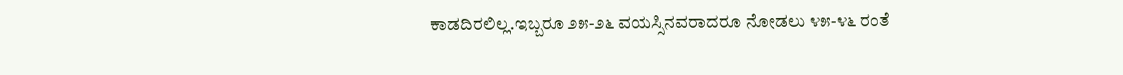ಕಾಡದಿರಲಿಲ್ಲ.ಇಬ್ಬರೂ ೨೫-೨೬ ವಯಸ್ಸಿನವರಾದರೂ ನೋಡಲು ೪೫-೪೬ ರಂತೆ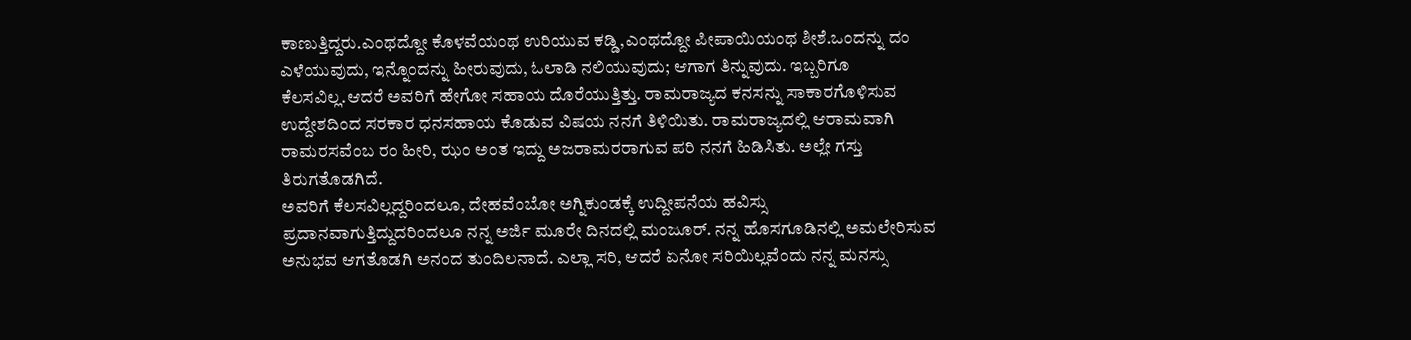ಕಾಣುತ್ತಿದ್ದರು.ಎಂಥದ್ದೋ ಕೊಳವೆಯಂಥ ಉರಿಯುವ ಕಡ್ಡಿ,ಎಂಥದ್ದೋ ಪೀಪಾಯಿಯಂಥ ಶೀಶೆ.ಒಂದನ್ನು ದಂ ಎಳೆಯುವುದು, ಇನ್ನೊಂದನ್ನು ಹೀರುವುದು, ಓಲಾಡಿ ನಲಿಯುವುದು; ಆಗಾಗ ತಿನ್ನುವುದು. ಇಬ್ಬರಿಗೂ ಕೆಲಸವಿಲ್ಲ.ಆದರೆ ಅವರಿಗೆ ಹೇಗೋ ಸಹಾಯ ದೊರೆಯುತ್ತಿತ್ತು. ರಾಮರಾಜ್ಯದ ಕನಸನ್ನು ಸಾಕಾರಗೊಳಿಸುವ ಉದ್ದೇಶದಿಂದ ಸರಕಾರ ಧನಸಹಾಯ ಕೊಡುವ ವಿಷಯ ನನಗೆ ತಿಳಿಯಿತು. ರಾಮರಾಜ್ಯದಲ್ಲಿ ಆರಾಮವಾಗಿ ರಾಮರಸವೆಂಬ ರಂ ಹೀರಿ, ಝಂ ಅಂತ ಇದ್ದು ಅಜರಾಮರರಾಗುವ ಪರಿ ನನಗೆ ಹಿಡಿಸಿತು. ಅಲ್ಲೇ ಗಸ್ತು ತಿರುಗತೊಡಗಿದೆ.
ಅವರಿಗೆ ಕೆಲಸವಿಲ್ಲದ್ದರಿಂದಲೂ, ದೇಹವೆಂಬೋ ಅಗ್ನಿಕುಂಡಕ್ಕೆ ಉದ್ದೀಪನೆಯ ಹವಿಸ್ಸು ಪ್ರದಾನವಾಗುತ್ತಿದ್ದುದರಿಂದಲೂ ನನ್ನ ಅರ್ಜಿ ಮೂರೇ ದಿನದಲ್ಲಿ ಮಂಜೂರ್. ನನ್ನ ಹೊಸಗೂಡಿನಲ್ಲಿ ಅಮಲೇರಿಸುವ ಅನುಭವ ಆಗತೊಡಗಿ ಅನಂದ ತುಂದಿಲನಾದೆ. ಎಲ್ಲಾ ಸರಿ, ಆದರೆ ಏನೋ ಸರಿಯಿಲ್ಲವೆಂದು ನನ್ನ ಮನಸ್ಸು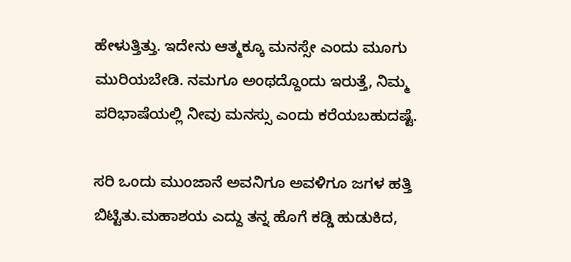ಹೇಳುತ್ತಿತ್ತು. ಇದೇನು ಆತ್ಮಕ್ಕೂ ಮನಸ್ಸೇ ಎಂದು ಮೂಗು ಮುರಿಯಬೇಡಿ. ನಮಗೂ ಅಂಥದ್ದೊಂದು ಇರುತ್ತೆ, ನಿಮ್ಮ ಪರಿಭಾಷೆಯಲ್ಲಿ ನೀವು ಮನಸ್ಸು ಎಂದು ಕರೆಯಬಹುದಷ್ಟೆ.

ಸರಿ ಒಂದು ಮುಂಜಾನೆ ಅವನಿಗೂ ಅವಳಿಗೂ ಜಗಳ ಹತ್ತಿ ಬಿಟ್ಟಿತು.ಮಹಾಶಯ ಎದ್ದು ತನ್ನ ಹೊಗೆ ಕಡ್ಡಿ ಹುಡುಕಿದ,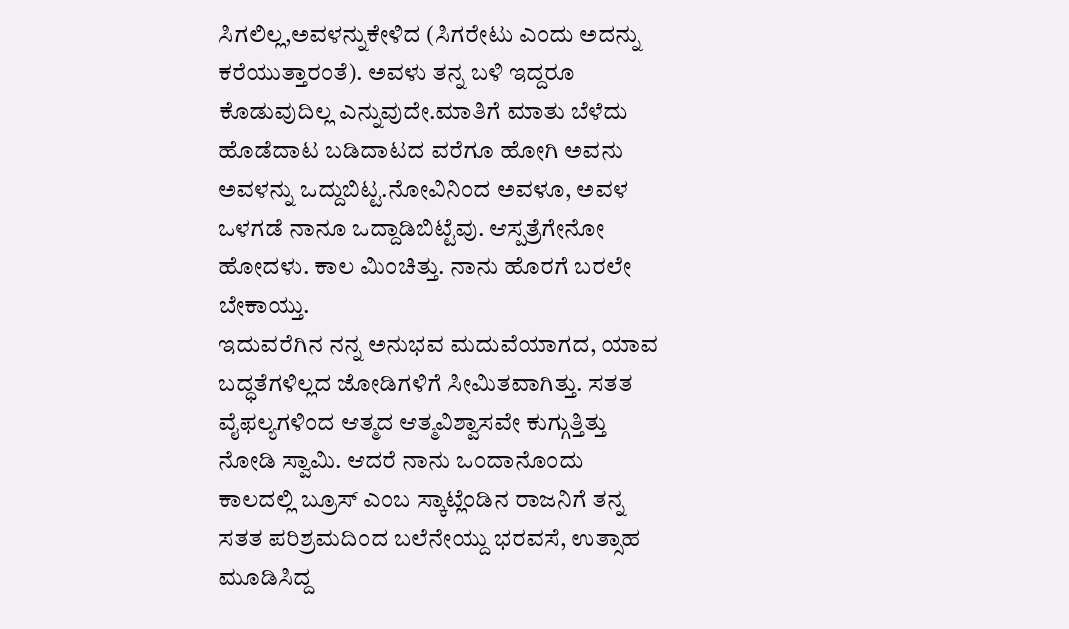ಸಿಗಲಿಲ್ಲ,ಅವಳನ್ನುಕೇಳಿದ (ಸಿಗರೇಟು ಎಂದು ಅದನ್ನು ಕರೆಯುತ್ತಾರಂತೆ). ಅವಳು ತನ್ನ ಬಳಿ ಇದ್ದರೂ ಕೊಡುವುದಿಲ್ಲ ಎನ್ನುವುದೇ.ಮಾತಿಗೆ ಮಾತು ಬೆಳೆದು ಹೊಡೆದಾಟ ಬಡಿದಾಟದ ವರೆಗೂ ಹೋಗಿ ಅವನು ಅವಳನ್ನು ಒದ್ದುಬಿಟ್ಟ.ನೋವಿನಿಂದ ಅವಳೂ, ಅವಳ ಒಳಗಡೆ ನಾನೂ ಒದ್ದಾಡಿಬಿಟ್ಟೆವು. ಆಸ್ಪತ್ರೆಗೇನೋ ಹೋದಳು. ಕಾಲ ಮಿಂಚಿತ್ತು. ನಾನು ಹೊರಗೆ ಬರಲೇ ಬೇಕಾಯ್ತು.
ಇದುವರೆಗಿನ ನನ್ನ ಅನುಭವ ಮದುವೆಯಾಗದ, ಯಾವ ಬದ್ಧತೆಗಳಿಲ್ಲದ ಜೋಡಿಗಳಿಗೆ ಸೀಮಿತವಾಗಿತ್ತು. ಸತತ ವೈಫಲ್ಯಗಳಿಂದ ಆತ್ಮದ ಆತ್ಮವಿಶ್ವಾಸವೇ ಕುಗ್ಗುತ್ತಿತ್ತು ನೋಡಿ ಸ್ವಾಮಿ. ಆದರೆ ನಾನು ಒಂದಾನೊಂದು ಕಾಲದಲ್ಲಿ ಬ್ರೂಸ್ ಎಂಬ ಸ್ಕಾಟ್ಲೆಂಡಿನ ರಾಜನಿಗೆ ತನ್ನ ಸತತ ಪರಿಶ್ರಮದಿಂದ ಬಲೆನೇಯ್ದು ಭರವಸೆ, ಉತ್ಸಾಹ ಮೂಡಿಸಿದ್ದ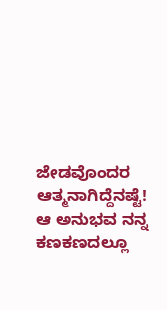ಜೇಡವೊಂದರ ಆತ್ಮನಾಗಿದ್ದೆನಷ್ಟೆ! ಆ ಅನುಭವ ನನ್ನ ಕಣಕಣದಲ್ಲೂ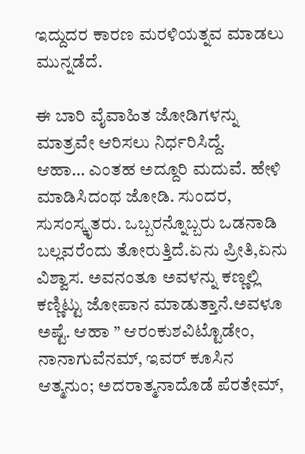ಇದ್ದುದರ ಕಾರಣ ಮರಳಿಯತ್ನವ ಮಾಡಲು ಮುನ್ನಡೆದೆ.

ಈ ಬಾರಿ ವೈವಾಹಿತ ಜೋಡಿಗಳನ್ನು ಮಾತ್ರವೇ ಆರಿಸಲು ನಿರ್ಧರಿಸಿದ್ದೆ.
ಆಹಾ… ಎಂತಹ ಅದ್ದೂರಿ ಮದುವೆ. ಹೇಳಿ ಮಾಡಿಸಿದಂಥ ಜೋಡಿ. ಸುಂದರ, ಸುಸಂಸ್ಕೃತರು. ಒಬ್ಬರನ್ನೊಬ್ಬರು ಒಡನಾಡಿ ಬಲ್ಲವರೆಂದು ತೋರುತ್ತಿದೆ.ಏನು ಪ್ರೀತಿ,ಏನು ವಿಶ್ವಾಸ. ಅವನಂತೂ ಅವಳನ್ನು ಕಣ್ಣಲ್ಲಿ ಕಣ್ಣಿಟ್ಟು ಜೋಪಾನ ಮಾಡುತ್ತಾನೆ.ಅವಳೂ ಅಷ್ಟೆ. ಆಹಾ ” ಆರಂಕುಶವಿಟ್ಟೊಡೇಂ, ನಾನಾಗುವೆನಮ್, ಇವರ್ ಕೂಸಿನ ಆತ್ಮನುಂ; ಅದರಾತ್ಮನಾದೊಡೆ ಪೆರತೇಮ್,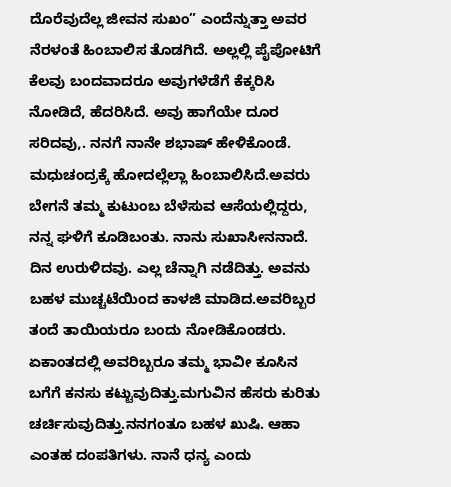ದೊರೆವುದೆಲ್ಲ ಜೀವನ ಸುಖಂ” ಎಂದೆನ್ನುತ್ತಾ ಅವರ ನೆರಳಂತೆ ಹಿಂಬಾಲಿಸ ತೊಡಗಿದೆ. ಅಲ್ಲಲ್ಲಿ ಪೈಪೋಟಿಗೆ ಕೆಲವು ಬಂದವಾದರೂ ಅವುಗಳೆಡೆಗೆ ಕೆಕ್ಕರಿಸಿ ನೋಡಿದೆ, ಹೆದರಿಸಿದೆ. ಅವು ಹಾಗೆಯೇ ದೂರ ಸರಿದವು,. ನನಗೆ ನಾನೇ ಶಭಾಷ್ ಹೇಳಿಕೊಂಡೆ. ಮಧುಚಂದ್ರಕ್ಕೆ ಹೋದಲ್ಲೆಲ್ಲಾ ಹಿಂಬಾಲಿಸಿದೆ.ಅವರು ಬೇಗನೆ ತಮ್ಮ ಕುಟುಂಬ ಬೆಳೆಸುವ ಆಸೆಯಲ್ಲಿದ್ದರು, ನನ್ನ ಘಳಿಗೆ ಕೂಡಿಬಂತು. ನಾನು ಸುಖಾಸೀನನಾದೆ. ದಿನ ಉರುಳಿದವು. ಎಲ್ಲ ಚೆನ್ನಾಗಿ ನಡೆದಿತ್ತು. ಅವನು ಬಹಳ ಮುಚ್ಚಟೆಯಿಂದ ಕಾಳಜಿ ಮಾಡಿದ.ಅವರಿಬ್ಬರ ತಂದೆ ತಾಯಿಯರೂ ಬಂದು ನೋಡಿಕೊಂಡರು. ಏಕಾಂತದಲ್ಲಿ ಅವರಿಬ್ಬರೂ ತಮ್ಮ ಭಾವೀ ಕೂಸಿನ ಬಗೆಗೆ ಕನಸು ಕಟ್ಟುವುದಿತ್ತು.ಮಗುವಿನ ಹೆಸರು ಕುರಿತು ಚರ್ಚಿಸುವುದಿತ್ತು.ನನಗಂತೂ ಬಹಳ ಖುಷಿ. ಆಹಾ ಎಂತಹ ದಂಪತಿಗಳು. ನಾನೆ ಧನ್ಯ ಎಂದು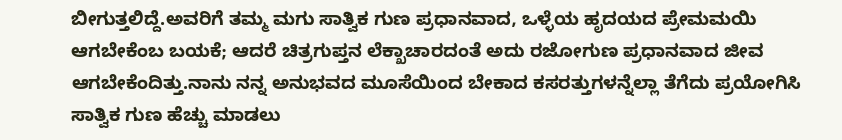ಬೀಗುತ್ತಲಿದ್ದೆ.ಅವರಿಗೆ ತಮ್ಮ ಮಗು ಸಾತ್ವಿಕ ಗುಣ ಪ್ರಧಾನವಾದ, ಒಳ್ಳೆಯ ಹೃದಯದ ಪ್ರೇಮಮಯಿ ಆಗಬೇಕೆಂಬ ಬಯಕೆ; ಆದರೆ ಚಿತ್ರಗುಪ್ತನ ಲೆಕ್ಖಾಚಾರದಂತೆ ಅದು ರಜೋಗುಣ ಪ್ರಧಾನವಾದ ಜೀವ ಆಗಬೇಕೆಂದಿತ್ತು.ನಾನು ನನ್ನ ಅನುಭವದ ಮೂಸೆಯಿಂದ ಬೇಕಾದ ಕಸರತ್ತುಗಳನ್ನೆಲ್ಲಾ ತೆಗೆದು ಪ್ರಯೋಗಿಸಿ ಸಾತ್ವಿಕ ಗುಣ ಹೆಚ್ಚು ಮಾಡಲು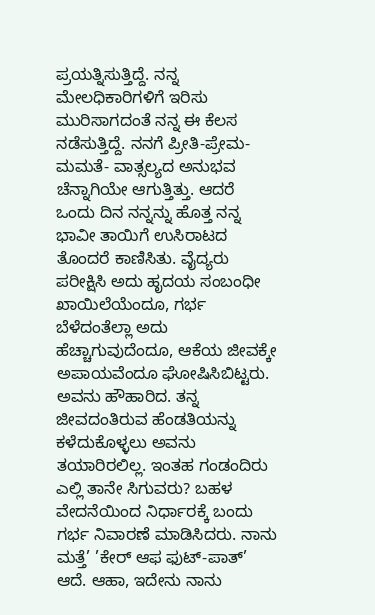ಪ್ರಯತ್ನಿಸುತ್ತಿದ್ದೆ. ನನ್ನ ಮೇಲಧಿಕಾರಿಗಳಿಗೆ ಇರಿಸು ಮುರಿಸಾಗದಂತೆ ನನ್ನ ಈ ಕೆಲಸ ನಡೆಸುತ್ತಿದ್ದೆ. ನನಗೆ ಪ್ರೀತಿ-ಪ್ರೇಮ-ಮಮತೆ- ವಾತ್ಸಲ್ಯದ ಅನುಭವ ಚೆನ್ನಾಗಿಯೇ ಆಗುತ್ತಿತ್ತು. ಆದರೆ ಒಂದು ದಿನ ನನ್ನನ್ನು ಹೊತ್ತ ನನ್ನ ಭಾವೀ ತಾಯಿಗೆ ಉಸಿರಾಟದ ತೊಂದರೆ ಕಾಣಿಸಿತು. ವೈದ್ಯರು ಪರೀಕ್ಷಿಸಿ ಅದು ಹೃದಯ ಸಂಬಂಧೀ ಖಾಯಿಲೆಯೆಂದೂ, ಗರ್ಭ ಬೆಳೆದಂತೆಲ್ಲಾ ಅದು ಹೆಚ್ಚಾಗುವುದೆಂದೂ, ಆಕೆಯ ಜೀವಕ್ಕೇ ಅಪಾಯವೆಂದೂ ಘೋಷಿಸಿಬಿಟ್ಟರು. ಅವನು ಹೌಹಾರಿದ. ತನ್ನ ಜೀವದಂತಿರುವ ಹೆಂಡತಿಯನ್ನು ಕಳೆದುಕೊಳ್ಳಲು ಅವನು ತಯಾರಿರಲಿಲ್ಲ. ಇಂತಹ ಗಂಡಂದಿರು ಎಲ್ಲಿ ತಾನೇ ಸಿಗುವರು? ಬಹಳ ವೇದನೆಯಿಂದ ನಿರ್ಧಾರಕ್ಕೆ ಬಂದು ಗರ್ಭ ನಿವಾರಣೆ ಮಾಡಿಸಿದರು. ನಾನು ಮತ್ತೆ’ ’ಕೇರ್ ಆಫ ಫುಟ್-ಪಾತ್’ ಆದೆ. ಆಹಾ, ಇದೇನು ನಾನು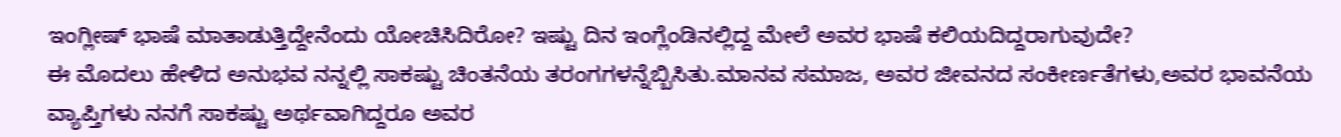ಇಂಗ್ಲೀಷ್ ಭಾಷೆ ಮಾತಾಡುತ್ತಿದ್ದೇನೆಂದು ಯೋಚಿಸಿದಿರೋ? ಇಷ್ಟು ದಿನ ಇಂಗ್ಲೆಂಡಿನಲ್ಲಿದ್ದ ಮೇಲೆ ಅವರ ಭಾಷೆ ಕಲಿಯದಿದ್ದರಾಗುವುದೇ?
ಈ ಮೊದಲು ಹೇಳಿದ ಅನುಭವ ನನ್ನಲ್ಲಿ ಸಾಕಷ್ಟು ಚಿಂತನೆಯ ತರಂಗಗಳನ್ನೆಬ್ಬಿಸಿತು.ಮಾನವ ಸಮಾಜ, ಅವರ ಜೀವನದ ಸಂಕೀರ್ಣತೆಗಳು,ಅವರ ಭಾವನೆಯ ವ್ಯಾಪ್ತಿಗಳು ನನಗೆ ಸಾಕಷ್ಟು ಅರ್ಥವಾಗಿದ್ದರೂ ಅವರ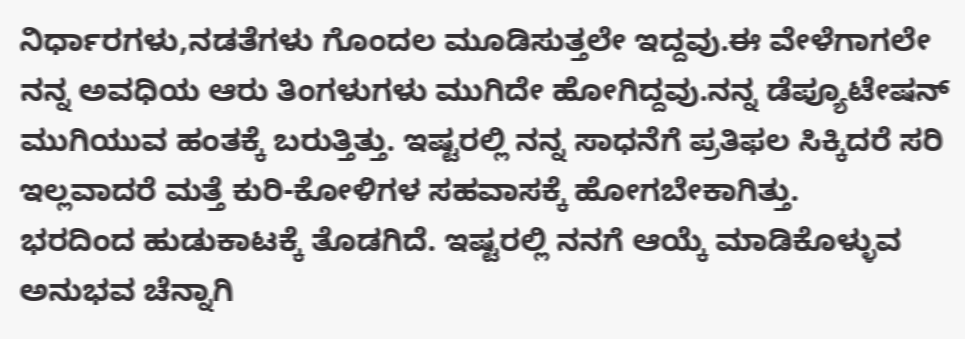ನಿರ್ಧಾರಗಳು,ನಡತೆಗಳು ಗೊಂದಲ ಮೂಡಿಸುತ್ತಲೇ ಇದ್ದವು.ಈ ವೇಳೆಗಾಗಲೇ ನನ್ನ ಅವಧಿಯ ಆರು ತಿಂಗಳುಗಳು ಮುಗಿದೇ ಹೋಗಿದ್ದವು.ನನ್ನ ಡೆಪ್ಯೂಟೇಷನ್ ಮುಗಿಯುವ ಹಂತಕ್ಕೆ ಬರುತ್ತಿತ್ತು. ಇಷ್ಟರಲ್ಲಿ ನನ್ನ ಸಾಧನೆಗೆ ಪ್ರತಿಫಲ ಸಿಕ್ಕಿದರೆ ಸರಿ ಇಲ್ಲವಾದರೆ ಮತ್ತೆ ಕುರಿ-ಕೋಳಿಗಳ ಸಹವಾಸಕ್ಕೆ ಹೋಗಬೇಕಾಗಿತ್ತು.
ಭರದಿಂದ ಹುಡುಕಾಟಕ್ಕೆ ತೊಡಗಿದೆ. ಇಷ್ಟರಲ್ಲಿ ನನಗೆ ಆಯ್ಕೆ ಮಾಡಿಕೊಳ್ಳುವ ಅನುಭವ ಚೆನ್ನಾಗಿ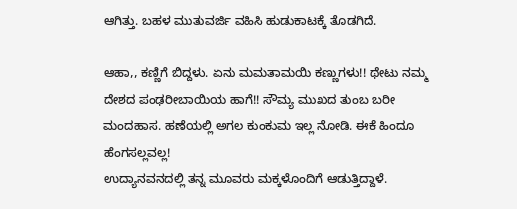ಆಗಿತ್ತು. ಬಹಳ ಮುತುವರ್ಜಿ ವಹಿಸಿ ಹುಡುಕಾಟಕ್ಕೆ ತೊಡಗಿದೆ.

ಆಹಾ,, ಕಣ್ಣಿಗೆ ಬಿದ್ದಳು. ಏನು ಮಮತಾಮಯಿ ಕಣ್ಣುಗಳು!! ಥೇಟು ನಮ್ಮ ದೇಶದ ಪಂಢರೀಬಾಯಿಯ ಹಾಗೆ!! ಸೌಮ್ಯ ಮುಖದ ತುಂಬ ಬರೀ ಮಂದಹಾಸ. ಹಣೆಯಲ್ಲಿ ಅಗಲ ಕುಂಕುಮ ಇಲ್ಲ ನೋಡಿ. ಈಕೆ ಹಿಂದೂ ಹೆಂಗಸಲ್ಲವಲ್ಲ!
ಉದ್ಯಾನವನದಲ್ಲಿ ತನ್ನ ಮೂವರು ಮಕ್ಕಳೊಂದಿಗೆ ಆಡುತ್ತಿದ್ದಾಳೆ.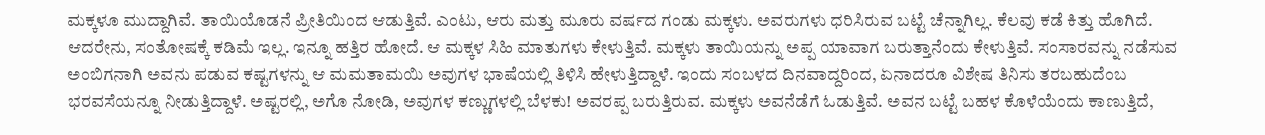ಮಕ್ಕಳೂ ಮುದ್ದಾಗಿವೆ. ತಾಯಿಯೊಡನೆ ಪ್ರೀತಿಯಿಂದ ಆಡುತ್ತಿವೆ. ಎಂಟು, ಆರು ಮತ್ತು ಮೂರು ವರ್ಷದ ಗಂಡು ಮಕ್ಕಳು. ಅವರುಗಳು ಧರಿಸಿರುವ ಬಟ್ಟೆ ಚೆನ್ನಾಗಿಲ್ಲ. ಕೆಲವು ಕಡೆ ಕಿತ್ತು ಹೊಗಿದೆ. ಆದರೇನು, ಸಂತೋಷಕ್ಕೆ ಕಡಿಮೆ ಇಲ್ಲ. ಇನ್ನೂ ಹತ್ತಿರ ಹೋದೆ. ಆ ಮಕ್ಕಳ ಸಿಹಿ ಮಾತುಗಳು ಕೇಳುತ್ತಿವೆ. ಮಕ್ಕಳು ತಾಯಿಯನ್ನು ಅಪ್ಪ ಯಾವಾಗ ಬರುತ್ತಾನೆಂದು ಕೇಳುತ್ತಿವೆ. ಸಂಸಾರವನ್ನು ನಡೆಸುವ ಅಂಬಿಗನಾಗಿ ಅವನು ಪಡುವ ಕಷ್ಟಗಳನ್ನು ಆ ಮಮತಾಮಯಿ ಅವುಗಳ ಭಾಷೆಯಲ್ಲಿ ತಿಳಿಸಿ ಹೇಳುತ್ತಿದ್ದಾಳೆ. ಇಂದು ಸಂಬಳದ ದಿನವಾದ್ದರಿಂದ, ಏನಾದರೂ ವಿಶೇಷ ತಿನಿಸು ತರಬಹುದೆಂಬ ಭರವಸೆಯನ್ನೂ ನೀಡುತ್ತಿದ್ದಾಳೆ. ಅಷ್ಟರಲ್ಲಿ, ಅಗೊ ನೋಡಿ, ಅವುಗಳ ಕಣ್ಣುಗಳಲ್ಲಿ ಬೆಳಕು! ಅವರಪ್ಪ ಬರುತ್ತಿರುವ. ಮಕ್ಕಳು ಅವನೆಡೆಗೆ ಓಡುತ್ತಿವೆ. ಅವನ ಬಟ್ಟೆ ಬಹಳ ಕೊಳೆಯೆಂದು ಕಾಣುತ್ತಿದೆ,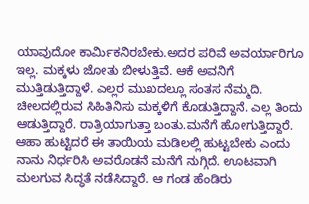ಯಾವುದೋ ಕಾರ್ಮಿಕನಿರಬೇಕು.ಅದರ ಪರಿವೆ ಅವರ್ಯಾರಿಗೂ ಇಲ್ಲ. ಮಕ್ಕಳು ಜೋತು ಬೀಳುತ್ತಿವೆ. ಆಕೆ ಅವನಿಗೆ ಮುತ್ತಿಡುತ್ತಿದ್ದಾಳೆ. ಎಲ್ಲರ ಮುಖದಲ್ಲೂ ಸಂತಸ ನೆಮ್ಮದಿ. ಚೀಲದಲ್ಲಿರುವ ಸಿಹಿತಿನಿಸು ಮಕ್ಕಳಿಗೆ ಕೊಡುತ್ತಿದ್ದಾನೆ. ಎಲ್ಲ ತಿಂದು ಆಡುತ್ತಿದ್ದಾರೆ. ರಾತ್ರಿಯಾಗುತ್ತಾ ಬಂತು.ಮನೆಗೆ ಹೋಗುತ್ತಿದ್ದಾರೆ. ಆಹಾ ಹುಟ್ಟಿದರೆ ಈ ತಾಯಿಯ ಮಡಿಲಲ್ಲಿ ಹುಟ್ಟಬೇಕು ಎಂದು ನಾನು ನಿರ್ಧರಿಸಿ ಅವರೊಡನೆ ಮನೆಗೆ ನುಗ್ಗಿದೆ. ಊಟವಾಗಿ ಮಲಗುವ ಸಿದ್ಧತೆ ನಡೆಸಿದ್ದಾರೆ. ಆ ಗಂಡ ಹೆಂಡಿರು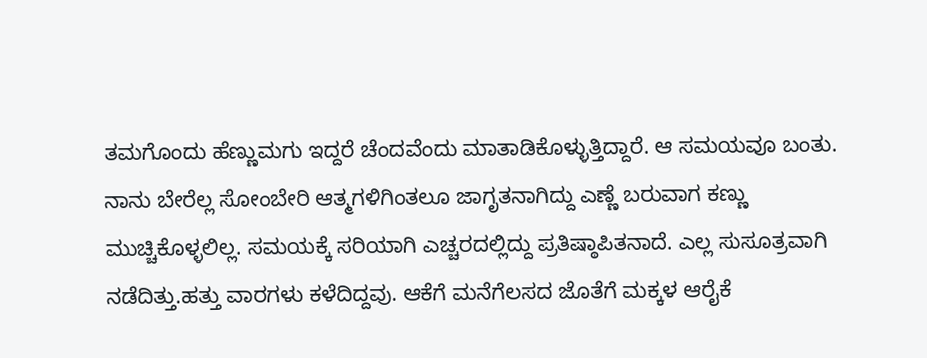ತಮಗೊಂದು ಹೆಣ್ಣುಮಗು ಇದ್ದರೆ ಚೆಂದವೆಂದು ಮಾತಾಡಿಕೊಳ್ಳುತ್ತಿದ್ದಾರೆ. ಆ ಸಮಯವೂ ಬಂತು. ನಾನು ಬೇರೆಲ್ಲ ಸೋಂಬೇರಿ ಆತ್ಮಗಳಿಗಿಂತಲೂ ಜಾಗೃತನಾಗಿದ್ದು ಎಣ್ಣೆ ಬರುವಾಗ ಕಣ್ಣು ಮುಚ್ಚಿಕೊಳ್ಳಲಿಲ್ಲ. ಸಮಯಕ್ಕೆ ಸರಿಯಾಗಿ ಎಚ್ಚರದಲ್ಲಿದ್ದು ಪ್ರತಿಷ್ಠಾಪಿತನಾದೆ. ಎಲ್ಲ ಸುಸೂತ್ರವಾಗಿ ನಡೆದಿತ್ತು.ಹತ್ತು ವಾರಗಳು ಕಳೆದಿದ್ದವು. ಆಕೆಗೆ ಮನೆಗೆಲಸದ ಜೊತೆಗೆ ಮಕ್ಕಳ ಆರೈಕೆ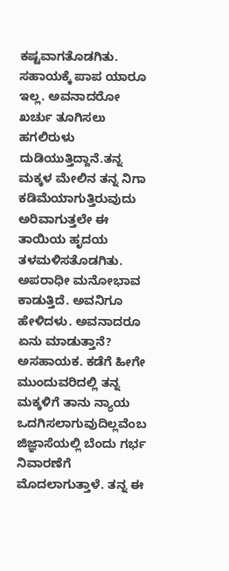ಕಷ್ಟವಾಗತೊಡಗಿತು. ಸಹಾಯಕ್ಕೆ ಪಾಪ ಯಾರೂ ಇಲ್ಲ. ಅವನಾದರೋ ಖರ್ಚು ತೂಗಿಸಲು ಹಗಲಿರುಳು ದುಡಿಯುತ್ತಿದ್ದಾನೆ.ತನ್ನ ಮಕ್ಕಳ ಮೇಲಿನ ತನ್ನ ನಿಗಾ ಕಡಿಮೆಯಾಗುತ್ತಿರುವುದು ಅರಿವಾಗುತ್ತಲೇ ಈ ತಾಯಿಯ ಹೃದಯ ತಳಮಳಿಸತೊಡಗಿತು. ಅಪರಾಧೀ ಮನೋಭಾವ ಕಾಡುತ್ತಿದೆ. ಅವನಿಗೂ ಹೇಳಿದಳು. ಅವನಾದರೂ ಏನು ಮಾಡುತ್ತಾನೆ? ಅಸಹಾಯಕ. ಕಡೆಗೆ ಹೀಗೇ ಮುಂದುವರಿದಲ್ಲಿ ತನ್ನ ಮಕ್ಕಳಿಗೆ ತಾನು ನ್ಯಾಯ ಒದಗಿಸಲಾಗುವುದಿಲ್ಲವೆಂಬ ಜಿಜ್ಞಾಸೆಯಲ್ಲಿ ಬೆಂದು ಗರ್ಭ ನಿವಾರಣೆಗೆ ಮೊದಲಾಗುತ್ತಾಳೆ. ತನ್ನ ಈ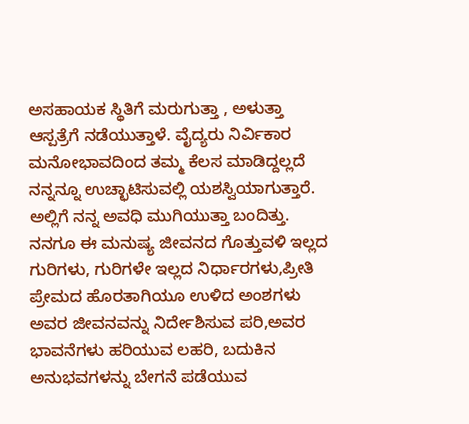ಅಸಹಾಯಕ ಸ್ಥಿತಿಗೆ ಮರುಗುತ್ತಾ , ಅಳುತ್ತಾ ಆಸ್ಪತ್ರೆಗೆ ನಡೆಯುತ್ತಾಳೆ. ವೈದ್ಯರು ನಿರ್ವಿಕಾರ ಮನೋಭಾವದಿಂದ ತಮ್ಮ ಕೆಲಸ ಮಾಡಿದ್ದಲ್ಲದೆ ನನ್ನನ್ನೂ ಉಚ್ಛಾಟಿಸುವಲ್ಲಿ ಯಶಸ್ವಿಯಾಗುತ್ತಾರೆ. ಅಲ್ಲಿಗೆ ನನ್ನ ಅವಧಿ ಮುಗಿಯುತ್ತಾ ಬಂದಿತ್ತು. ನನಗೂ ಈ ಮನುಷ್ಯ ಜೀವನದ ಗೊತ್ತುವಳಿ ಇಲ್ಲದ ಗುರಿಗಳು, ಗುರಿಗಳೇ ಇಲ್ಲದ ನಿರ್ಧಾರಗಳು,ಪ್ರೀತಿ ಪ್ರೇಮದ ಹೊರತಾಗಿಯೂ ಉಳಿದ ಅಂಶಗಳು ಅವರ ಜೀವನವನ್ನು ನಿರ್ದೇಶಿಸುವ ಪರಿ,ಅವರ ಭಾವನೆಗಳು ಹರಿಯುವ ಲಹರಿ, ಬದುಕಿನ ಅನುಭವಗಳನ್ನು ಬೇಗನೆ ಪಡೆಯುವ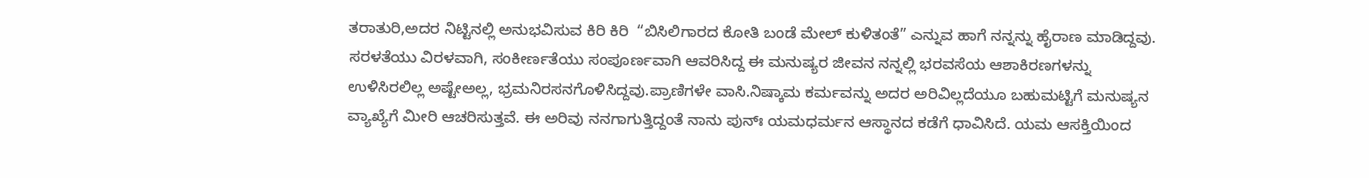ತರಾತುರಿ,ಅದರ ನಿಟ್ಟಿನಲ್ಲಿ ಅನುಭವಿಸುವ ಕಿರಿ ಕಿರಿ  “ಬಿಸಿಲಿಗಾರದ ಕೋತಿ ಬಂಡೆ ಮೇಲ್ ಕುಳಿತಂತೆ” ಎನ್ನುವ ಹಾಗೆ ನನ್ನನ್ನು ಹೈರಾಣ ಮಾಡಿದ್ದವು. ಸರಳತೆಯು ವಿರಳವಾಗಿ, ಸಂಕೀರ್ಣತೆಯು ಸಂಪೂರ್ಣವಾಗಿ ಆವರಿಸಿದ್ದ ಈ ಮನುಷ್ಯರ ಜೀವನ ನನ್ನಲ್ಲಿ ಭರವಸೆಯ ಆಶಾಕಿರಣಗಳನ್ನು ಉಳಿಸಿರಲಿಲ್ಲ ಅಷ್ಟೇಅಲ್ಲ, ಭ್ರಮನಿರಸನಗೊಳಿಸಿದ್ದವು.ಪ್ರಾಣಿಗಳೇ ವಾಸಿ.ನಿಷ್ಕಾಮ ಕರ್ಮವನ್ನು ಅದರ ಅರಿವಿಲ್ಲದೆಯೂ ಬಹುಮಟ್ಟಿಗೆ ಮನುಷ್ಯನ ವ್ಯಾಖ್ಯೆಗೆ ಮೀರಿ ಆಚರಿಸುತ್ತವೆ. ಈ ಅರಿವು ನನಗಾಗುತ್ತಿದ್ದಂತೆ ನಾನು ಪುನ್ಃ ಯಮಧರ್ಮನ ಆಸ್ಥಾನದ ಕಡೆಗೆ ಧಾವಿಸಿದೆ. ಯಮ ಆಸಕ್ತಿಯಿಂದ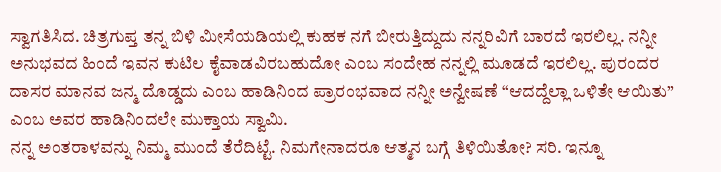ಸ್ವಾಗತಿಸಿದ. ಚಿತ್ರಗುಪ್ತ ತನ್ನ ಬಿಳಿ ಮೀಸೆಯಡಿಯಲ್ಲಿ ಕುಹಕ ನಗೆ ಬೀರುತ್ತಿದ್ದುದು ನನ್ನರಿವಿಗೆ ಬಾರದೆ ಇರಲಿಲ್ಲ. ನನ್ನೀ ಅನುಭವದ ಹಿಂದೆ ಇವನ ಕುಟಿಲ ಕೈವಾಡವಿರಬಹುದೋ ಎಂಬ ಸಂದೇಹ ನನ್ನಲ್ಲಿ ಮೂಡದೆ ಇರಲಿಲ್ಲ. ಪುರಂದರ ದಾಸರ ಮಾನವ ಜನ್ಮ ದೊಡ್ಡದು ಎಂಬ ಹಾಡಿನಿಂದ ಪ್ರಾರಂಭವಾದ ನನ್ನೀ ಅನ್ವೇಷಣೆ “ಆದದ್ದೆಲ್ಲಾ ಒಳಿತೇ ಆಯಿತು” ಎಂಬ ಅವರ ಹಾಡಿನಿಂದಲೇ ಮುಕ್ತಾಯ ಸ್ವಾಮಿ.
ನನ್ನ ಅಂತರಾಳವನ್ನು ನಿಮ್ಮ ಮುಂದೆ ತೆರೆದಿಟ್ಟೆ. ನಿಮಗೇನಾದರೂ ಆತ್ಮನ ಬಗ್ಗೆ ತಿಳಿಯಿತೋ? ಸರಿ. ಇನ್ನೂ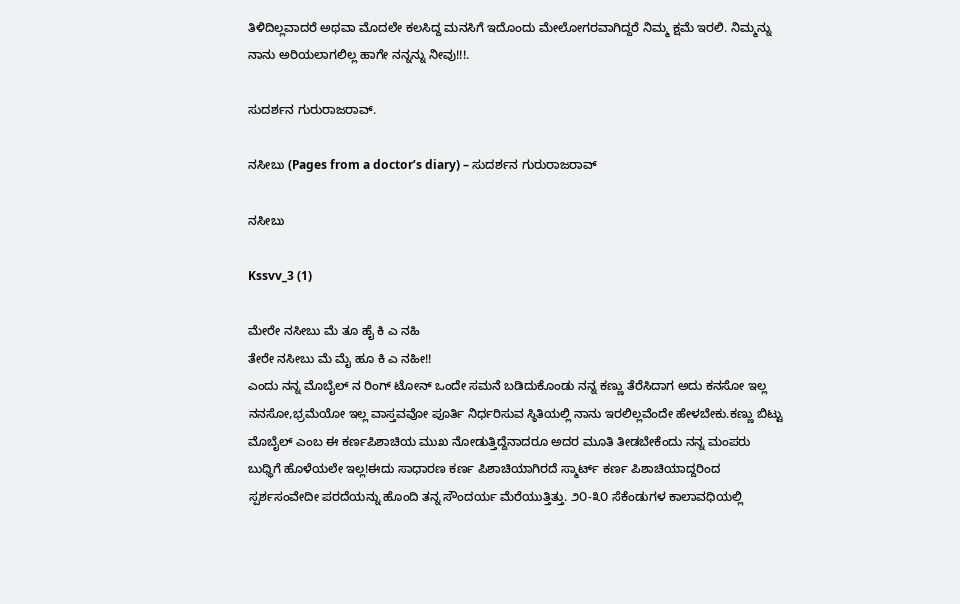ತಿಳಿದಿಲ್ಲವಾದರೆ ಅಥವಾ ಮೊದಲೇ ಕಲಸಿದ್ದ ಮನಸಿಗೆ ಇದೊಂದು ಮೇಲೋಗರವಾಗಿದ್ದರೆ ನಿಮ್ಮ ಕ್ಷಮೆ ಇರಲಿ. ನಿಮ್ಮನ್ನು ನಾನು ಅರಿಯಲಾಗಲಿಲ್ಲ ಹಾಗೇ ನನ್ನನ್ನು ನೀವು!!!.

ಸುದರ್ಶನ ಗುರುರಾಜರಾವ್.

ನಸೀಬು (Pages from a doctor’s diary) – ಸುದರ್ಶನ ಗುರುರಾಜರಾವ್

ನಸೀಬು

Kssvv_3 (1)

ಮೇರೇ ನಸೀಬು ಮೆ ತೂ ಹೈ ಕಿ ಎ ನಹಿ
ತೇರೇ ನಸೀಬು ಮೆ ಮೈ ಹೂ ಕಿ ಎ ನಹೀ!!
ಎಂದು ನನ್ನ ಮೊಬೈಲ್ ನ ರಿಂಗ್ ಟೋನ್ ಒಂದೇ ಸಮನೆ ಬಡಿದುಕೊಂಡು ನನ್ನ ಕಣ್ಣು ತೆರೆಸಿದಾಗ ಅದು ಕನಸೋ ಇಲ್ಲ ನನಸೋ,ಭ್ರಮೆಯೋ ಇಲ್ಲ ವಾಸ್ತವವೋ ಪೂರ್ತಿ ನಿರ್ಧರಿಸುವ ಸ್ಠಿತಿಯಲ್ಲಿ ನಾನು ಇರಲಿಲ್ಲವೆಂದೇ ಹೇಳಬೇಕು.ಕಣ್ಣು ಬಿಟ್ಟು ಮೊಬೈಲ್ ಎಂಬ ಈ ಕರ್ಣಪಿಶಾಚಿಯ ಮುಖ ನೋಡುತ್ತಿದ್ದೆನಾದರೂ ಅದರ ಮೂತಿ ತೀಡಬೇಕೆಂದು ನನ್ನ ಮಂಪರು ಬುಧ್ಧಿಗೆ ಹೊಳೆಯಲೇ ಇಲ್ಲ!ಈದು ಸಾಧಾರಣ ಕರ್ಣ ಪಿಶಾಚಿಯಾಗಿರದೆ ಸ್ಮಾರ್ಟ್ ಕರ್ಣ ಪಿಶಾಚಿಯಾದ್ದರಿಂದ ಸ್ಪರ್ಶಸಂವೇದೀ ಪರದೆಯನ್ನು ಹೊಂದಿ ತನ್ನ ಸೌಂದರ್ಯ ಮೆರೆಯುತ್ತಿತ್ತು. ೨೦-೩೦ ಸೆಕೆಂಡುಗಳ ಕಾಲಾವಧಿಯಲ್ಲಿ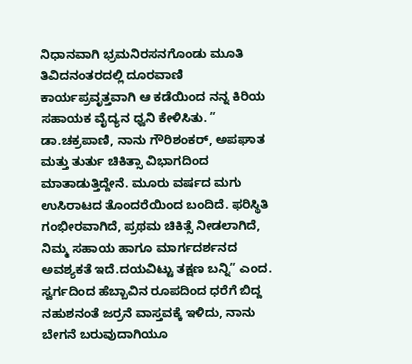ನಿಧಾನವಾಗಿ ಭ್ರಮನಿರಸನಗೊಂಡು ಮೂತಿ ತಿವಿದನಂತರದಲ್ಲಿ ದೂರವಾಣಿ ಕಾರ್ಯಪ್ರವೃತ್ತವಾಗಿ ಆ ಕಡೆಯಿಂದ ನನ್ನ ಕಿರಿಯ ಸಹಾಯಕ ವೈದ್ಯನ ಧ್ವನಿ ಕೇಳಿಸಿತು. ” ಡಾ.ಚಕ್ರಪಾಣಿ, ನಾನು ಗೌರಿಶಂಕರ್, ಅಪಘಾತ ಮತ್ತು ತುರ್ತು ಚಿಕಿತ್ಸಾ ವಿಭಾಗದಿಂದ ಮಾತಾಡುತ್ತಿದ್ದೇನೆ. ಮೂರು ವರ್ಷದ ಮಗು ಉಸಿರಾಟದ ತೊಂದರೆಯಿಂದ ಬಂದಿದೆ. ಫರಿಸ್ಥಿತಿ ಗಂಭೀರವಾಗಿದೆ, ಪ್ರಥಮ ಚಿಕಿತ್ಸೆ ನೀಡಲಾಗಿದೆ, ನಿಮ್ಮ ಸಹಾಯ ಹಾಗೂ ಮಾರ್ಗದರ್ಶನದ ಅವಶ್ಯಕತೆ ಇದೆ.ದಯವಿಟ್ಟು ತಕ್ಷಣ ಬನ್ನಿ” ಎಂದ. ಸ್ವರ್ಗದಿಂದ ಹೆಬ್ಬಾವಿನ ರೂಪದಿಂದ ಧರೆಗೆ ಬಿದ್ದ ನಹುಶನಂತೆ ಜರ್ರನೆ ವಾಸ್ತವಕ್ಕೆ ಇಳಿದು, ನಾನು ಬೇಗನೆ ಬರುವುದಾಗಿಯೂ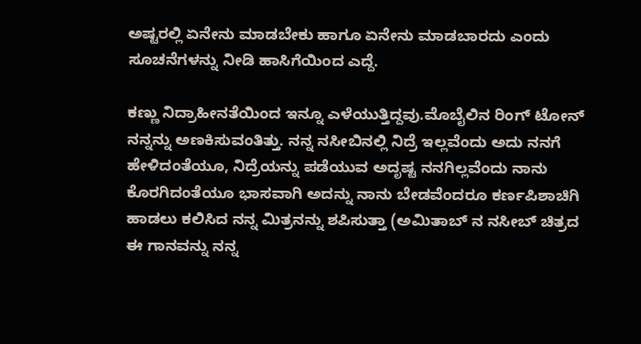ಅಷ್ಟರಲ್ಲಿ ಏನೇನು ಮಾಡಬೇಕು ಹಾಗೂ ಏನೇನು ಮಾಡಬಾರದು ಎಂದು ಸೂಚನೆಗಳನ್ನು ನೀಡಿ ಹಾಸಿಗೆಯಿಂದ ಎದ್ದೆ.

ಕಣ್ಣು ನಿದ್ರಾಹೀನತೆಯಿಂದ ಇನ್ನೂ ಎಳೆಯುತ್ತಿದ್ದವು.ಮೊಬೈಲಿನ ರಿಂಗ್ ಟೋನ್ ನನ್ನನ್ನು ಅಣಕಿಸುವಂತಿತ್ತು. ನನ್ನ ನಸೀಬಿನಲ್ಲಿ ನಿದ್ರೆ ಇಲ್ಲವೆಂದು ಅದು ನನಗೆ ಹೇಳಿದಂತೆಯೂ, ನಿದ್ರೆಯನ್ನು ಪಡೆಯುವ ಅದೃಷ್ಟ ನನಗಿಲ್ಲವೆಂದು ನಾನು ಕೊರಗಿದಂತೆಯೂ ಭಾಸವಾಗಿ ಅದನ್ನು ನಾನು ಬೇಡವೆಂದರೂ ಕರ್ಣಪಿಶಾಚಿಗಿ ಹಾಡಲು ಕಲಿಸಿದ ನನ್ನ ಮಿತ್ರನನ್ನು ಶಪಿಸುತ್ತಾ (ಅಮಿತಾಬ್ ನ ನಸೀಬ್ ಚಿತ್ರದ ಈ ಗಾನವನ್ನು ನನ್ನ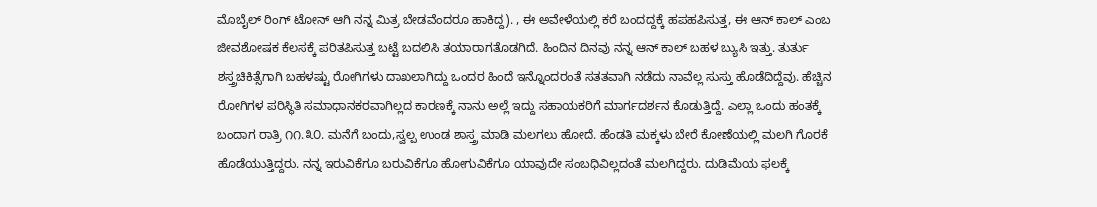ಮೊಬೈಲ್ ರಿಂಗ್ ಟೋನ್ ಆಗಿ ನನ್ನ ಮಿತ್ರ ಬೇಡವೆಂದರೂ ಹಾಕಿದ್ದ). , ಈ ಅವೇಳೆಯಲ್ಲಿ ಕರೆ ಬಂದದ್ದಕ್ಕೆ ಹಪಹಪಿಸುತ್ತ, ಈ ಆನ್ ಕಾಲ್ ಎಂಬ ಜೀವಶೋಷಕ ಕೆಲಸಕ್ಕೆ ಪರಿತಪಿಸುತ್ತ ಬಟ್ಟೆ ಬದಲಿಸಿ ತಯಾರಾಗತೊಡಗಿದೆ. ಹಿಂದಿನ ದಿನವು ನನ್ನ ಆನ್ ಕಾಲ್ ಬಹಳ ಬ್ಯುಸಿ ಇತ್ತು. ತುರ್ತು ಶಸ್ತ್ರಚಿಕಿತ್ಸೆಗಾಗಿ ಬಹಳಷ್ಟು ರೋಗಿಗಳು ದಾಖಲಾಗಿದ್ದು ಒಂದರ ಹಿಂದೆ ಇನ್ನೊಂದರಂತೆ ಸತತವಾಗಿ ನಡೆದು ನಾವೆಲ್ಲ ಸುಸ್ತು ಹೊಡೆದಿದ್ದೆವು. ಹೆಚ್ಚಿನ ರೋಗಿಗಳ ಪರಿಸ್ಥಿತಿ ಸಮಾಧಾನಕರವಾಗಿಲ್ಲದ ಕಾರಣಕ್ಕೆ ನಾನು ಅಲ್ಲೆ ಇದ್ದು ಸಹಾಯಕರಿಗೆ ಮಾರ್ಗದರ್ಶನ ಕೊಡುತ್ತಿದ್ದೆ. ಎಲ್ಲಾ ಒಂದು ಹಂತಕ್ಕೆ ಬಂದಾಗ ರಾತ್ರಿ ೧೧.೩೦. ಮನೆಗೆ ಬಂದು,ಸ್ವಲ್ಪ ಉಂಡ ಶಾಸ್ತ್ರ ಮಾಡಿ ಮಲಗಲು ಹೋದೆ. ಹೆಂಡತಿ ಮಕ್ಕಳು ಬೇರೆ ಕೋಣೆಯಲ್ಲಿ ಮಲಗಿ ಗೊರಕೆ ಹೊಡೆಯುತ್ತಿದ್ದರು. ನನ್ನ ಇರುವಿಕೆಗೂ ಬರುವಿಕೆಗೂ ಹೋಗುವಿಕೆಗೂ ಯಾವುದೇ ಸಂಬಧಿವಿಲ್ಲದಂತೆ ಮಲಗಿದ್ದರು. ದುಡಿಮೆಯ ಫಲಕ್ಕೆ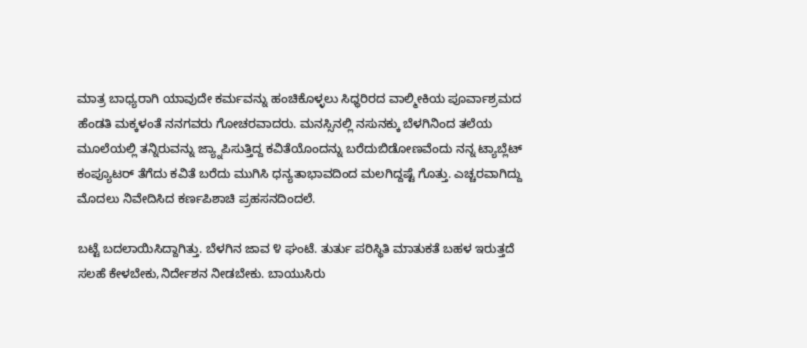ಮಾತ್ರ ಬಾಧ್ಯರಾಗಿ ಯಾವುದೇ ಕರ್ಮವನ್ನು ಹಂಚಿಕೊಳ್ಳಲು ಸಿಧ್ಧರಿರದ ವಾಲ್ಮೀಕಿಯ ಪೂರ್ವಾಶ್ರಮದ ಹೆಂಡತಿ ಮಕ್ಕಳಂತೆ ನನಗವರು ಗೋಚರವಾದರು. ಮನಸ್ಸಿನಲ್ಲಿ ನಸುನಕ್ಕು ಬೆಳಗಿನಿಂದ ತಲೆಯ ಮೂಲೆಯಲ್ಲಿ ತನ್ನಿರುವನ್ನು ಜ್ಯ್ನಾಪಿಸುತ್ತಿದ್ದ ಕವಿತೆಯೊಂದನ್ನು ಬರೆದುಬಿಡೋಣವೆಂದು ನನ್ನ ಟ್ಯಾಬ್ಲೆಟ್ ಕಂಪ್ಯೂಟರ್ ತೆಗೆದು ಕವಿತೆ ಬರೆದು ಮುಗಿಸಿ ಧನ್ಯತಾಭಾವದಿಂದ ಮಲಗಿದ್ದಷ್ಟೆ ಗೊತ್ತು. ಎಚ್ಚರವಾಗಿದ್ದು ಮೊದಲು ನಿವೇದಿಸಿದ ಕರ್ಣಪಿಶಾಚಿ ಪ್ರಹಸನದಿಂದಲೆ.

ಬಟ್ಟೆ ಬದಲಾಯಿಸಿದ್ದಾಗಿತ್ತು. ಬೆಳಗಿನ ಜಾವ ೪ ಘಂಟೆ. ತುರ್ತು ಪರಿಸ್ಥಿತಿ ಮಾತುಕತೆ ಬಹಳ ಇರುತ್ತದೆ ಸಲಹೆ ಕೇಳಬೇಕು,ನಿರ್ದೇಶನ ನೀಡಬೇಕು. ಬಾಯುಸಿರು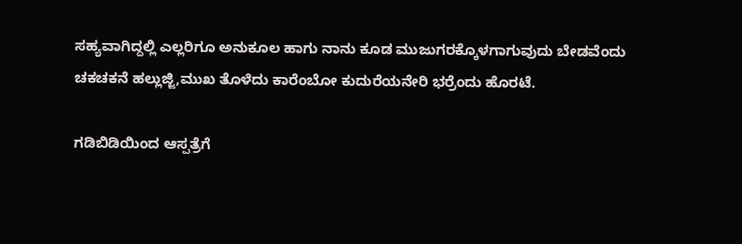ಸಹ್ಯವಾಗಿದ್ದಲ್ಲಿ ಎಲ್ಲರಿಗೂ ಅನುಕೂಲ ಹಾಗು ನಾನು ಕೂಡ ಮುಜುಗರಕ್ಕೊಳಗಾಗುವುದು ಬೇಡವೆಂದು ಚಕಚಕನೆ ಹಲ್ಲುಜ್ಜಿ,ಮುಖ ತೊಳೆದು ಕಾರೆಂಬೋ ಕುದುರೆಯನೇರಿ ಭರ್ರೆಂದು ಹೊರಟೆ.

ಗಡಿಬಿಡಿಯಿಂದ ಆಸ್ಪತ್ರೆಗೆ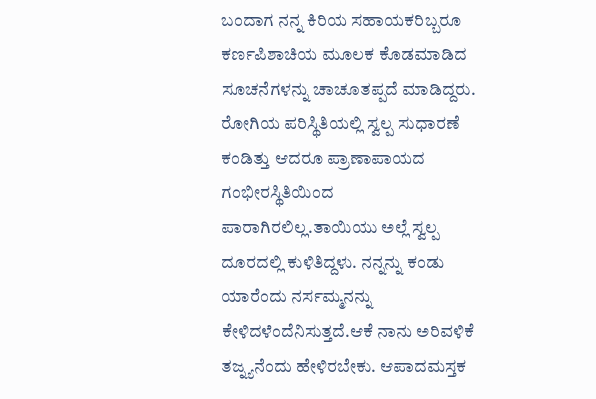ಬಂದಾಗ ನನ್ನ ಕಿರಿಯ ಸಹಾಯಕರಿಬ್ಬರೂ ಕರ್ಣಪಿಶಾಚಿಯ ಮೂಲಕ ಕೊಡಮಾಡಿದ ಸೂಚನೆಗಳನ್ನು ಚಾಚೂತಪ್ಪದೆ ಮಾಡಿದ್ದರು. ರೋಗಿಯ ಪರಿಸ್ಥಿತಿಯಲ್ಲಿ ಸ್ವಲ್ಪ ಸುಧಾರಣೆ ಕಂಡಿತ್ತು ಆದರೂ ಪ್ರಾಣಾಪಾಯದ ಗಂಭೀರಸ್ಥಿತಿಯಿಂದ ಪಾರಾಗಿರಲಿಲ್ಲ.ತಾಯಿಯು ಅಲ್ಲೆ ಸ್ವಲ್ಪ ದೂರದಲ್ಲಿ ಕುಳಿತಿದ್ದಳು. ನನ್ನನ್ನು ಕಂಡು ಯಾರೆಂದು ನರ್ಸಮ್ಮನನ್ನು ಕೇಳಿದಳೆಂದೆನಿಸುತ್ತದೆ.ಆಕೆ ನಾನು ಅರಿವಳಿಕೆ ತಜ್ನ್ಯನೆಂದು ಹೇಳಿರಬೇಕು. ಆಪಾದಮಸ್ತಕ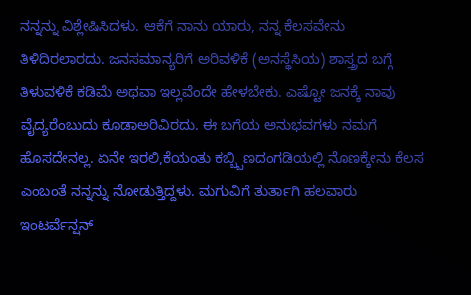ನನ್ನನ್ನು ವಿಶ್ಲೇಷಿಸಿದಳು. ಆಕೆಗೆ ನಾನು ಯಾರು, ನನ್ನ ಕೆಲಸವೇನು ತಿಳಿದಿರಲಾರದು. ಜನಸಮಾನ್ಯರಿಗೆ ಅರಿವಳಿಕೆ (ಅನಸ್ಥೆಸಿಯ) ಶಾಸ್ತ್ರದ ಬಗ್ಗೆ ತಿಳುವಳಿಕೆ ಕಡಿಮೆ ಅಥವಾ ಇಲ್ಲವೆಂದೇ ಹೇಳಬೇಕು. ಎಷ್ಟೋ ಜನಕ್ಕೆ ನಾವು ವೈದ್ಯರೆಂಬುದು ಕೂಡಾಅರಿವಿರದು. ಈ ಬಗೆಯ ಅನುಭವಗಳು ನಮಗೆ ಹೊಸದೇನಲ್ಲ. ಏನೇ ಇರಲಿ,ಕೆಯಂತು ಕಬ್ಬ್ಬಿಣದಂಗಡಿಯಲ್ಲಿ ನೊಣಕ್ಕೇನು ಕೆಲಸ ಎಂಬಂತೆ ನನ್ನನ್ನು ನೋಡುತ್ತಿದ್ದಳು. ಮಗುವಿಗೆ ತುರ್ತಾಗಿ ಹಲವಾರು ಇಂಟರ್ವೆನ್ಷನ್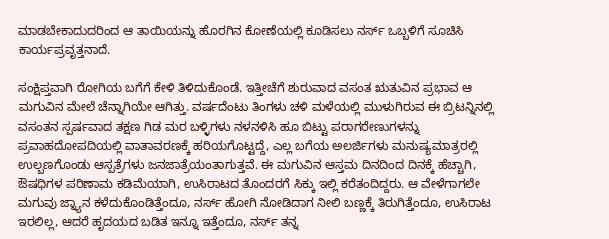ಮಾಡಬೇಕಾದುದರಿಂದ ಆ ತಾಯಿಯನ್ನು ಹೊರಗಿನ ಕೋಣೆಯಲ್ಲಿ ಕೂಡಿಸಲು ನರ್ಸ್ ಒಬ್ಬಳಿಗೆ ಸೂಚಿಸಿ ಕಾರ್ಯಪ್ರವೃತ್ತನಾದೆ.

ಸಂಕ್ಷಿಪ್ತವಾಗಿ ರೋಗಿಯ ಬಗೆಗೆ ಕೇಳಿ ತಿಳಿದುಕೊಂಡೆ. ಇತ್ತೀಚೆಗೆ ಶುರುವಾದ ವಸಂತ ಋತುವಿನ ಪ್ರಭಾವ ಆ ಮಗುವಿನ ಮೇಲೆ ಚೆನ್ನಾಗಿಯೇ ಆಗಿತ್ತು. ವರ್ಷದೆಂಟು ತಿಂಗಳು ಚಳಿ ಮಳೆಯಲ್ಲಿ ಮುಳುಗಿರುವ ಈ ಬ್ರಿಟನ್ನಿನಲ್ಲಿ ವಸಂತನ ಸ್ಪರ್ಷವಾದ ತಕ್ಷಣ ಗಿಡ ಮರ ಬಳ್ಳಿಗಳು ನಳನಳಿಸಿ ಹೂ ಬಿಟ್ಟು ಪರಾಗರೇಣುಗಳನ್ನು ಪ್ರವಾಹದೋಪದಿಯಲ್ಲಿ ವಾತಾವರಣಕ್ಕೆ ಹರಿಯಗೊಟ್ಟದ್ದೆ, ಎಲ್ಲ ಬಗೆಯ ಅಲರ್ಜಿಗಳು ಮನುಷ್ಯಮಾತ್ರರಲ್ಲಿ ಉಲ್ಬಣಗೊಂಡು ಆಸ್ಪತ್ರೆಗಳು ಜನಜಾತ್ರೆಯಂತಾಗುತ್ತವೆ. ಈ ಮಗುವಿನ ಆಸ್ತಮ ದಿನದಿಂದ ದಿನಕ್ಕೆ ಹೆಚ್ಚಾಗಿ, ಔಷಧಿಗಳ ಪರಿಣಾಮ ಕಡಿಮೆಯಾಗಿ, ಉಸಿರಾಟದ ತೊಂದರಗೆ ಸಿಕ್ಕು ಇಲ್ಲಿ ಕರೆತಂದಿದ್ದರು. ಆ ವೇಳೆಗಾಗಲೇ ಮಗುವು ಜ್ನ್ಯಾನ ಕಳೆದುಕೊಂಡಿತ್ತೆಂದೂ, ನರ್ಸ್ ಹೋಗಿ ನೋಡಿದಾಗ ನೀಲಿ ಬಣ್ಣಕ್ಕೆ ತಿರುಗಿತ್ತೆಂದೂ, ಉಸಿರಾಟ ಇರಲಿಲ್ಲ, ಆದರೆ ಹೃದಯದ ಬಡಿತ ಇನ್ನೂ ಇತ್ತೆಂದೂ, ನರ್ಸ್ ತನ್ನ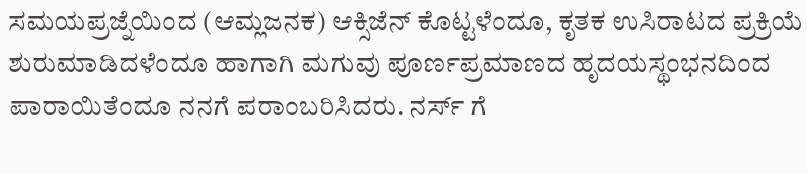ಸಮಯಪ್ರಜ್ನೆಯಿಂದ (ಆಮ್ಲಜನಕ) ಆಕ್ಸಿಜೆನ್ ಕೊಟ್ಟಳೆಂದೂ, ಕೃತಕ ಉಸಿರಾಟದ ಪ್ರಕ್ರಿಯೆ ಶುರುಮಾಡಿದಳೆಂದೂ ಹಾಗಾಗಿ ಮಗುವು ಪೂರ್ಣಪ್ರಮಾಣದ ಹೃದಯಸ್ಥಂಭನದಿಂದ ಪಾರಾಯಿತೆಂದೂ ನನಗೆ ಪರಾಂಬರಿಸಿದರು. ನರ್ಸ್ ಗೆ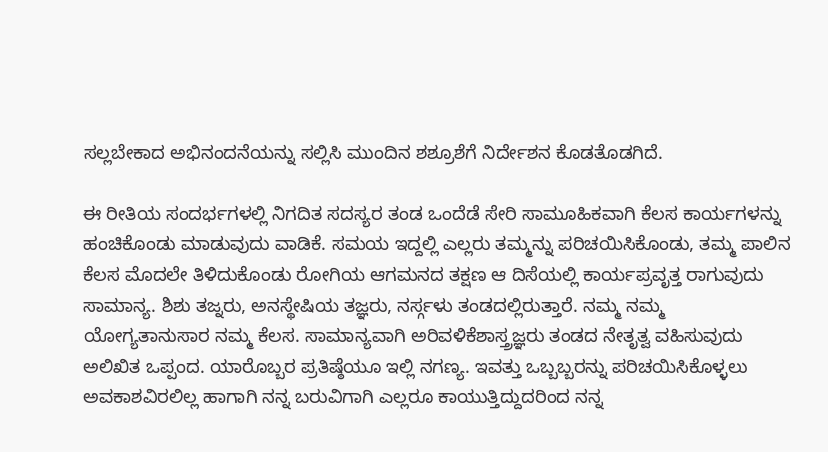ಸಲ್ಲಬೇಕಾದ ಅಭಿನಂದನೆಯನ್ನು ಸಲ್ಲಿಸಿ ಮುಂದಿನ ಶಶ್ರೂಶೆಗೆ ನಿರ್ದೇಶನ ಕೊಡತೊಡಗಿದೆ.

ಈ ರೀತಿಯ ಸಂದರ್ಭಗಳಲ್ಲಿ ನಿಗದಿತ ಸದಸ್ಯರ ತಂಡ ಒಂದೆಡೆ ಸೇರಿ ಸಾಮೂಹಿಕವಾಗಿ ಕೆಲಸ ಕಾರ್ಯಗಳನ್ನು ಹಂಚಿಕೊಂಡು ಮಾಡುವುದು ವಾಡಿಕೆ. ಸಮಯ ಇದ್ದಲ್ಲಿ ಎಲ್ಲರು ತಮ್ಮನ್ನು ಪರಿಚಯಿಸಿಕೊಂಡು, ತಮ್ಮ ಪಾಲಿನ ಕೆಲಸ ಮೊದಲೇ ತಿಳಿದುಕೊಂಡು ರೋಗಿಯ ಆಗಮನದ ತಕ್ಷಣ ಆ ದಿಸೆಯಲ್ಲಿ ಕಾರ್ಯಪ್ರವೃತ್ತ ರಾಗುವುದು ಸಾಮಾನ್ಯ. ಶಿಶು ತಜ್ನರು, ಅನಸ್ಥೇಷಿಯ ತಜ್ಞರು, ನರ್ಸ್ಗಳು ತಂಡದಲ್ಲಿರುತ್ತಾರೆ. ನಮ್ಮ ನಮ್ಮ ಯೋಗ್ಯತಾನುಸಾರ ನಮ್ಮ ಕೆಲಸ. ಸಾಮಾನ್ಯವಾಗಿ ಅರಿವಳಿಕೆಶಾಸ್ತ್ರಜ್ಞರು ತಂಡದ ನೇತೃತ್ವ ವಹಿಸುವುದು ಅಲಿಖಿತ ಒಪ್ಪಂದ. ಯಾರೊಬ್ಬರ ಪ್ರತಿಷ್ಠೆಯೂ ಇಲ್ಲಿ ನಗಣ್ಯ. ಇವತ್ತು ಒಬ್ಬಬ್ಬರನ್ನು ಪರಿಚಯಿಸಿಕೊಳ್ಳಲು ಅವಕಾಶವಿರಲಿಲ್ಲ ಹಾಗಾಗಿ ನನ್ನ ಬರುವಿಗಾಗಿ ಎಲ್ಲರೂ ಕಾಯುತ್ತಿದ್ದುದರಿಂದ ನನ್ನ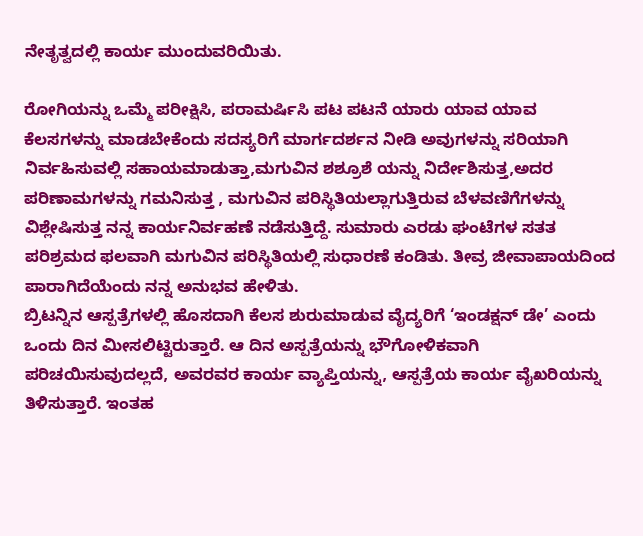ನೇತೃತ್ವದಲ್ಲಿ ಕಾರ್ಯ ಮುಂದುವರಿಯಿತು.

ರೋಗಿಯನ್ನು ಒಮ್ಮೆ ಪರೀಕ್ಷಿಸಿ, ಪರಾಮರ್ಷಿಸಿ ಪಟ ಪಟನೆ ಯಾರು ಯಾವ ಯಾವ ಕೆಲಸಗಳನ್ನು ಮಾಡಬೇಕೆಂದು ಸದಸ್ಯರಿಗೆ ಮಾರ್ಗದರ್ಶನ ನೀಡಿ ಅವುಗಳನ್ನು ಸರಿಯಾಗಿ ನಿರ್ವಹಿಸುವಲ್ಲಿ ಸಹಾಯಮಾಡುತ್ತಾ,ಮಗುವಿನ ಶಶ್ರೂಶೆ ಯನ್ನು ನಿರ್ದೇಶಿಸುತ್ತ,ಅದರ ಪರಿಣಾಮಗಳನ್ನು ಗಮನಿಸುತ್ತ , ಮಗುವಿನ ಪರಿಸ್ಥಿತಿಯಲ್ಲಾಗುತ್ತಿರುವ ಬೆಳವಣಿಗೆಗಳನ್ನು ವಿಶ್ಲೇಷಿಸುತ್ತ ನನ್ನ ಕಾರ್ಯನಿರ್ವಹಣೆ ನಡೆಸುತ್ತಿದ್ದೆ. ಸುಮಾರು ಎರಡು ಘಂಟೆಗಳ ಸತತ ಪರಿಶ್ರಮದ ಫಲವಾಗಿ ಮಗುವಿನ ಪರಿಸ್ಥಿತಿಯಲ್ಲಿ ಸುಧಾರಣೆ ಕಂಡಿತು. ತೀವ್ರ ಜೀವಾಪಾಯದಿಂದ ಪಾರಾಗಿದೆಯೆಂದು ನನ್ನ ಅನುಭವ ಹೇಳಿತು.
ಬ್ರಿಟನ್ನಿನ ಆಸ್ಪತ್ರೆಗಳಲ್ಲಿ ಹೊಸದಾಗಿ ಕೆಲಸ ಶುರುಮಾಡುವ ವೈದ್ಯರಿಗೆ ‘ಇಂಡಕ್ಷನ್ ಡೇ’ ಎಂದು ಒಂದು ದಿನ ಮೀಸಲಿಟ್ಟಿರುತ್ತಾರೆ. ಆ ದಿನ ಅಸ್ಪತ್ರೆಯನ್ನು ಭೌಗೋಳಿಕವಾಗಿ ಪರಿಚಯಿಸುವುದಲ್ಲದೆ, ಅವರವರ ಕಾರ್ಯ ವ್ಯಾಪ್ತಿಯನ್ನು, ಆಸ್ಪತ್ರೆಯ ಕಾರ್ಯ ವೈಖರಿಯನ್ನು ತಿಳಿಸುತ್ತಾರೆ. ಇಂತಹ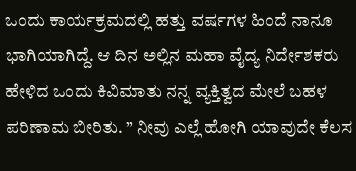ಒಂದು ಕಾರ್ಯಕ್ರಮದಲ್ಲಿ ಹತ್ತು ವರ್ಷಗಳ ಹಿಂದೆ ನಾನೂ ಭಾಗಿಯಾಗಿದ್ದೆ. ಆ ದಿನ ಅಲ್ಲಿನ ಮಹಾ ವೈದ್ಯ ನಿರ್ದೇಶಕರು ಹೇಳಿದ ಒಂದು ಕಿವಿಮಾತು ನನ್ನ ವ್ಯಕ್ತಿತ್ವದ ಮೇಲೆ ಬಹಳ ಪರಿಣಾಮ ಬೀರಿತು. ” ನೀವು ಎಲ್ಲೆ ಹೋಗಿ ಯಾವುದೇ ಕೆಲಸ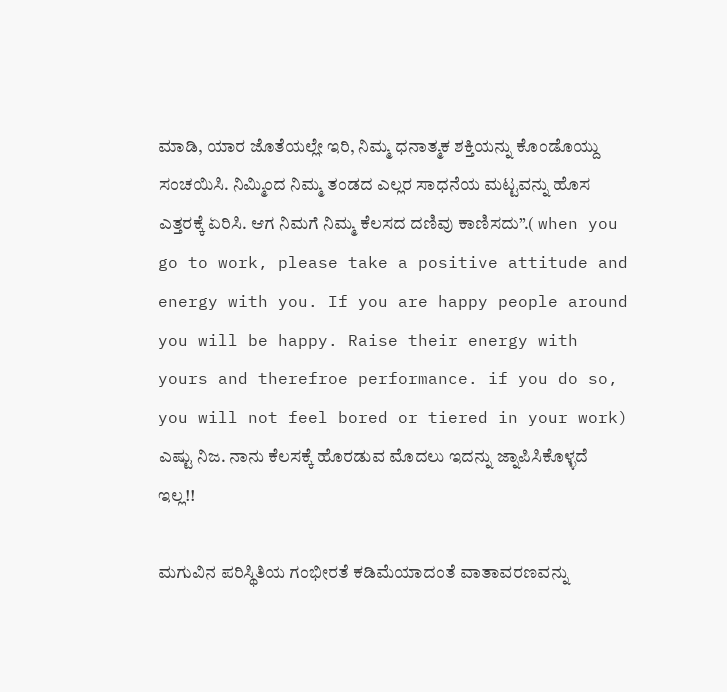ಮಾಡಿ, ಯಾರ ಜೊತೆಯಲ್ಲೇ ಇರಿ, ನಿಮ್ಮ ಧನಾತ್ಮಕ ಶಕ್ತಿಯನ್ನು ಕೊಂಡೊಯ್ದು ಸಂಚಯಿಸಿ. ನಿಮ್ಮಿಂದ ನಿಮ್ಮ ತಂಡದ ಎಲ್ಲರ ಸಾಧನೆಯ ಮಟ್ಟವನ್ನು ಹೊಸ ಎತ್ತರಕ್ಕೆ ಏರಿಸಿ. ಆಗ ನಿಮಗೆ ನಿಮ್ಮ ಕೆಲಸದ ದಣಿವು ಕಾಣಿಸದು”.( when you go to work, please take a positive attitude and energy with you. If you are happy people around you will be happy. Raise their energy with yours and therefroe performance. if you do so, you will not feel bored or tiered in your work) ಎಷ್ಟು ನಿಜ. ನಾನು ಕೆಲಸಕ್ಕೆ ಹೊರಡುವ ಮೊದಲು ಇದನ್ನು ಜ್ನಾಪಿಸಿಕೊಳ್ಳದೆ ಇಲ್ಲ!!

ಮಗುವಿನ ಪರಿಸ್ಥಿತಿಯ ಗಂಭೀರತೆ ಕಡಿಮೆಯಾದಂತೆ ವಾತಾವರಣವನ್ನು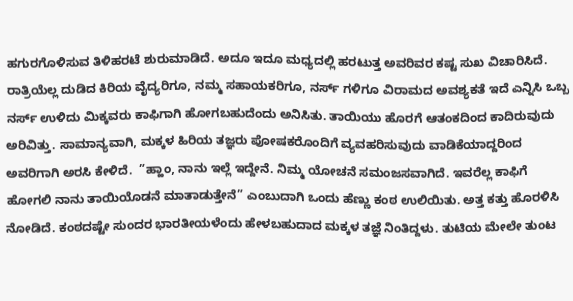ಹಗುರಗೊಳಿಸುವ ತಿಳಿಹರಟೆ ಶುರುಮಾಡಿದೆ. ಅದೂ ಇದೂ ಮಧ್ಯದಲ್ಲಿ ಹರಟುತ್ತ ಅವರಿವರ ಕಷ್ಟ ಸುಖ ವಿಚಾರಿಸಿದೆ. ರಾತ್ರಿಯೆಲ್ಲ ದುಡಿದ ಕಿರಿಯ ವೈದ್ಯರಿಗೂ, ನಮ್ಮ ಸಹಾಯಕರಿಗೂ, ನರ್ಸ್ ಗಳಿಗೂ ವಿರಾಮದ ಅವಶ್ಯಕತೆ ಇದೆ ಎನ್ನಿಸಿ ಒಬ್ಬ ನರ್ಸ್ ಉಳಿದು ಮಿಕ್ಕವರು ಕಾಫಿಗಾಗಿ ಹೋಗಬಹುದೆಂದು ಅನಿಸಿತು. ತಾಯಿಯು ಹೊರಗೆ ಆತಂಕದಿಂದ ಕಾದಿರುವುದು ಅರಿವಿತ್ತು. ಸಾಮಾನ್ಯವಾಗಿ, ಮಕ್ಕಳ ಹಿರಿಯ ತಜ್ಞರು ಪೋಷಕರೊಂದಿಗೆ ವ್ಯವಹರಿಸುವುದು ವಾಡಿಕೆಯಾದ್ದರಿಂದ ಅವರಿಗಾಗಿ ಅರಸಿ ಕೇಳಿದೆ.  ”ಹ್ಹಾಂ, ನಾನು ಇಲ್ಲೆ ಇದ್ದೇನೆ. ನಿಮ್ಮ ಯೋಚನೆ ಸಮಂಜಸವಾಗಿದೆ. ಇವರೆಲ್ಲ ಕಾಫಿಗೆ ಹೋಗಲಿ ನಾನು ತಾಯಿಯೊಡನೆ ಮಾತಾಡುತ್ತೇನೆ” ಎಂಬುದಾಗಿ ಒಂದು ಹೆಣ್ಣು ಕಂಠ ಉಲಿಯಿತು. ಅತ್ತ ಕತ್ತು ಹೊರಳಿಸಿ ನೋಡಿದೆ. ಕಂಠದಷ್ಟೇ ಸುಂದರ ಭಾರತೀಯಳೆಂದು ಹೇಳಬಹುದಾದ ಮಕ್ಕಳ ತಜ್ಞೆ ನಿಂತಿದ್ದಳು. ತುಟಿಯ ಮೇಲೇ ತುಂಟ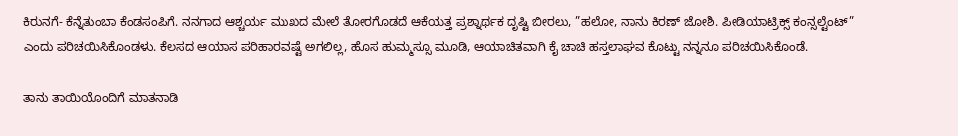ಕಿರುನಗೆ- ಕೆನ್ನೆತುಂಬಾ ಕೆಂಡಸಂಪಿಗೆ. ನನಗಾದ ಆಶ್ಚರ್ಯ ಮುಖದ ಮೇಲೆ ತೋರಗೊಡದೆ ಆಕೆಯತ್ತ ಪ್ರಶ್ನಾರ್ಥಕ ದೃಷ್ಟಿ ಬೀರಲು, ”ಹಲೋ, ನಾನು ಕಿರಣ್ ಜೋಶಿ. ಪೀಡಿಯಾಟ್ರಿಕ್ಸ್ ಕಂನ್ಸಲ್ಟೆಂಟ್” ಎಂದು ಪರಿಚಯಿಸಿಕೊಂಡಳು. ಕೆಲಸದ ಆಯಾಸ ಪರಿಹಾರವಷ್ಟೆ ಅಗಲಿಲ್ಲ, ಹೊಸ ಹುಮ್ಮಸ್ಸೂ ಮೂಡಿ, ಆಯಾಚಿತವಾಗಿ ಕೈ ಚಾಚಿ ಹಸ್ತಲಾಘವ ಕೊಟ್ಟು ನನ್ನನೂ ಪರಿಚಯಿಸಿಕೊಂಡೆ.

ತಾನು ತಾಯಿಯೊಂದಿಗೆ ಮಾತನಾಡಿ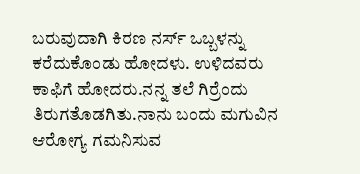ಬರುವುದಾಗಿ ಕಿರಣ ನರ್ಸ್ ಒಬ್ಬಳನ್ನು ಕರೆದುಕೊಂಡು ಹೋದಳು. ಉಳಿದವರು ಕಾಫಿಗೆ ಹೋದರು.ನನ್ನ ತಲೆ ಗಿರ್ರೆಂದು ತಿರುಗತೊಡಗಿತು.ನಾನು ಬಂದು ಮಗುವಿನ ಆರೋಗ್ಯ ಗಮನಿಸುವ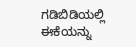ಗಡಿಬಿಡಿಯಲ್ಲಿ ಈಕೆಯನ್ನು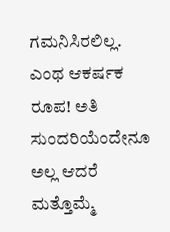ಗಮನಿಸಿರಲಿಲ್ಲ. ಎಂಥ ಆಕರ್ಷಕ ರೂಪ! ಅತಿ ಸುಂದರಿಯೆಂದೇನೂ ಅಲ್ಲ ಆದರೆ ಮತ್ತೊಮ್ಮೆ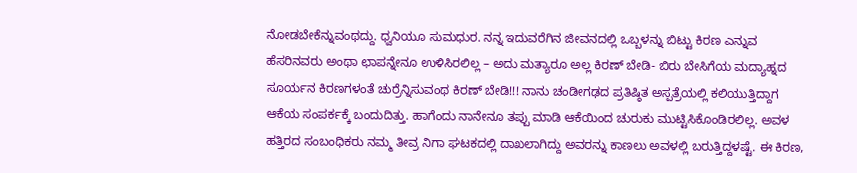ನೋಡಬೇಕೆನ್ನುವಂಥದ್ದು. ಧ್ವನಿಯೂ ಸುಮಧುರ. ನನ್ನ ಇದುವರೆಗಿನ ಜೀವನದಲ್ಲಿ ಒಬ್ಬಳನ್ನು ಬಿಟ್ಟು ಕಿರಣ ಎನ್ನುವ ಹೆಸರಿನವರು ಅಂಥಾ ಛಾಪನ್ನೇನೂ ಉಳಿಸಿರಲಿಲ್ಲ – ಅದು ಮತ್ಯಾರೂ ಅಲ್ಲ ಕಿರಣ್ ಬೇಡಿ- ಬಿರು ಬೇಸಿಗೆಯ ಮದ್ಯಾಹ್ನದ ಸೂರ್ಯನ ಕಿರಣಗಳಂತೆ ಚುರ್ರೆನ್ನಿಸುವಂಥ ಕಿರಣ್ ಬೇಡಿ!!! ನಾನು ಚಂಡೀಗಢದ ಪ್ರತಿಷ್ಠಿತ ಅಸ್ಪತ್ರೆಯಲ್ಲಿ ಕಲಿಯುತ್ತಿದ್ದಾಗ ಆಕೆಯ ಸಂಪರ್ಕಕ್ಕೆ ಬಂದುದಿತ್ತು. ಹಾಗೆಂದು ನಾನೇನೂ ತಪ್ಪು ಮಾಡಿ ಆಕೆಯಿಂದ ಚುರುಕು ಮುಟ್ಟಿಸಿಕೊಂಡಿರಲಿಲ್ಲ. ಅವಳ ಹತ್ತಿರದ ಸಂಬಂಧಿಕರು ನಮ್ಮ ತೀವ್ರ ನಿಗಾ ಘಟಕದಲ್ಲಿ ದಾಖಲಾಗಿದ್ದು ಅವರನ್ನು ಕಾಣಲು ಅವಳಲ್ಲಿ ಬರುತ್ತಿದ್ದಳಷ್ಟೆ. ಈ ಕಿರಣ,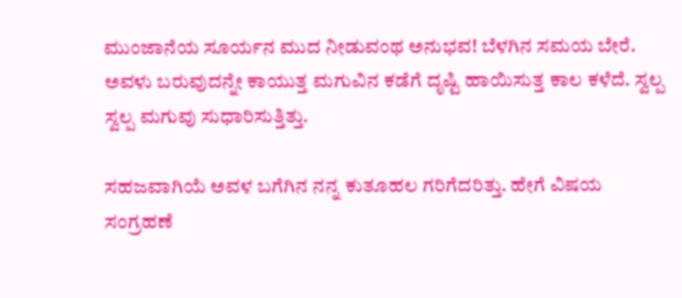ಮುಂಜಾನೆಯ ಸೂರ್ಯನ ಮುದ ನೀಡುವಂಥ ಅನುಭವ! ಬೆಳಗಿನ ಸಮಯ ಬೇರೆ. ಅವಳು ಬರುವುದನ್ನೇ ಕಾಯುತ್ತ ಮಗುವಿನ ಕಡೆಗೆ ದೃಷ್ಟಿ ಹಾಯಿಸುತ್ತ ಕಾಲ ಕಳೆದೆ. ಸ್ವಲ್ಪ ಸ್ವಲ್ಪ ಮಗುವು ಸುಧಾರಿಸುತ್ತಿತ್ತು.

ಸಹಜವಾಗಿಯೆ ಅವಳ ಬಗೆಗಿನ ನನ್ನ ಕುತೂಹಲ ಗರಿಗೆದರಿತ್ತು. ಹೇಗೆ ವಿಷಯ ಸಂಗ್ರಹಣೆ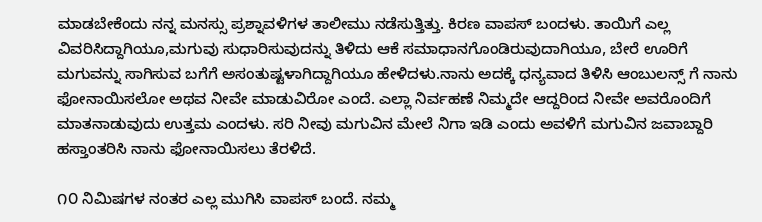ಮಾಡಬೇಕೆಂದು ನನ್ನ ಮನಸ್ಸು ಪ್ರಶ್ನಾವಳಿಗಳ ತಾಲೀಮು ನಡೆಸುತ್ತಿತ್ತು. ಕಿರಣ ವಾಪಸ್ ಬಂದಳು. ತಾಯಿಗೆ ಎಲ್ಲ ವಿವರಿಸಿದ್ದಾಗಿಯೂ,ಮಗುವು ಸುಧಾರಿಸುವುದನ್ನು ತಿಳಿದು ಆಕೆ ಸಮಾಧಾನಗೊಂಡಿರುವುದಾಗಿಯೂ, ಬೇರೆ ಊರಿಗೆ ಮಗುವನ್ನು ಸಾಗಿಸುವ ಬಗೆಗೆ ಅಸಂತುಷ್ಟಳಾಗಿದ್ದಾಗಿಯೂ ಹೇಳಿದಳು.ನಾನು ಅದಕ್ಕೆ ಧನ್ಯವಾದ ತಿಳಿಸಿ ಆಂಬುಲನ್ಸ್ ಗೆ ನಾನು ಫೋನಾಯಿಸಲೋ ಅಥವ ನೀವೇ ಮಾಡುವಿರೋ ಎಂದೆ. ಎಲ್ಲಾ ನಿರ್ವಹಣೆ ನಿಮ್ಮದೇ ಆದ್ದರಿಂದ ನೀವೇ ಅವರೊಂದಿಗೆ ಮಾತನಾಡುವುದು ಉತ್ತಮ ಎಂದಳು. ಸರಿ ನೀವು ಮಗುವಿನ ಮೇಲೆ ನಿಗಾ ಇಡಿ ಎಂದು ಅವಳಿಗೆ ಮಗುವಿನ ಜವಾಬ್ದಾರಿ ಹಸ್ತಾಂತರಿಸಿ ನಾನು ಫೋನಾಯಿಸಲು ತೆರಳಿದೆ.

೧೦ ನಿಮಿಷಗಳ ನಂತರ ಎಲ್ಲ ಮುಗಿಸಿ ವಾಪಸ್ ಬಂದೆ. ನಮ್ಮ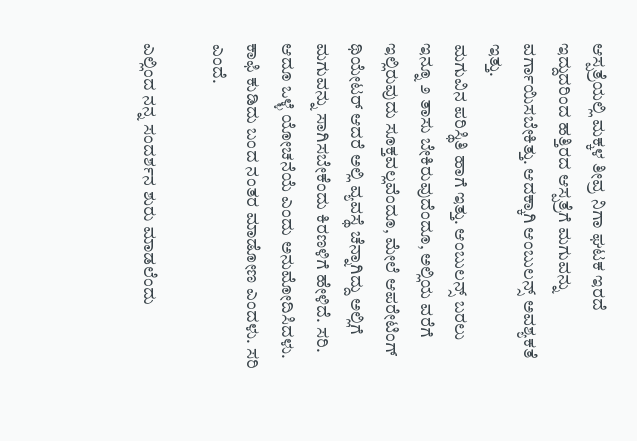ಆಸ್ಪತ್ರೆಯಲ್ಲಿ ಮಕ್ಕಳ ತೀವ್ರ ನಿಗಾ ಘಟಕ ಇರದೆ ಇದ್ದುದರಿಂದ ಹತ್ತಿರದ ಆಸ್ಪತ್ರೆಗೆ ಮಗುವನ್ನು ವರ್ಗಾಯಿಸಬೇಕಿತ್ತು. ಆದಕ್ಕಾಗಿ ಆಂಬುಲನ್ಸ್ ಅವಶ್ಯಕತೆ ಇತ್ತು.
ಮಗುವಿನ ಪರಿಸ್ಥಿತಿ ಹಾಗೆ ಇತ್ತು. ಆಂಬುಲನ್ಸ್ ಬರಲು ಇನ್ನೂ ೨ ತಾಸು ಬೇಕಿರುವುದೆಂದೂ, ಅಲ್ಲಿಯ ವರೆಗೆ ಇಲ್ಲಿರುವುದು ಸೂಕ್ತವಲ್ಲವೆಂದೂ, ಮೇಲೆ ಆಪರೇಟಿಂಗ್ ಥಿಯೇಟರ್ ಆದರೆ ಅಲ್ಲಿ ವ್ಯವಸ್ಥೆ ಚೆನ್ನಾಗಿದ್ದು ಅಲ್ಲಿಗೆ ಮಗುವನ್ನು ಸಾಗಿಸಬೇಕೆಂದು ಕಿರಣಳಿಗೆ ಹೇಳಿದೆ. ಸರಿ. ಆದೂ ಒಳ್ಳೆ ಯೋಚನೆಯೆ ಎಂದು ಅನುಮೋದಿಸಿದಳು. ಕಾಫಿ ಕುಡಿದು ಬಂದ ನಂತರ ಮಾಡೋಣ ಎಂದಳು. ಸರಿ ಎಂದೆ.

ಎಲ್ಲಿಂದ ನನ್ನ ಸಂದರ್ಶನ ಶುರು ಮಾಡಲೆಂದು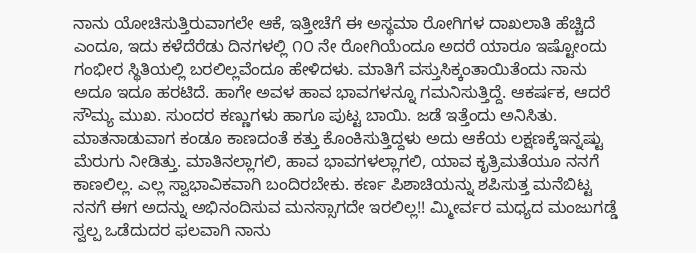ನಾನು ಯೋಚಿಸುತ್ತಿರುವಾಗಲೇ ಆಕೆ, ಇತ್ತೀಚೆಗೆ ಈ ಅಸ್ಥಮಾ ರೋಗಿಗಳ ದಾಖಲಾತಿ ಹೆಚ್ಚಿದೆ ಎಂದೂ, ಇದು ಕಳೆದೆರೆಡು ದಿನಗಳಲ್ಲಿ ೧೦ ನೇ ರೋಗಿಯೆಂದೂ ಅದರೆ ಯಾರೂ ಇಷ್ಟೋಂದು ಗಂಭೀರ ಸ್ಥಿತಿಯಲ್ಲಿ ಬರಲಿಲ್ಲವೆಂದೂ ಹೇಳಿದಳು. ಮಾತಿಗೆ ವಸ್ತುಸಿಕ್ಕಂತಾಯಿತೆಂದು ನಾನು ಅದೂ ಇದೂ ಹರಟಿದೆ. ಹಾಗೇ ಅವಳ ಹಾವ ಭಾವಗಳನ್ನೂ ಗಮನಿಸುತ್ತಿದ್ದೆ. ಆಕರ್ಷಕ, ಆದರೆ ಸೌಮ್ಯ ಮುಖ. ಸುಂದರ ಕಣ್ಣುಗಳು ಹಾಗೂ ಪುಟ್ಟ ಬಾಯಿ. ಜಡೆ ಇತ್ತೆಂದು ಅನಿಸಿತು. ಮಾತನಾಡುವಾಗ ಕಂಡೂ ಕಾಣದಂತೆ ಕತ್ತು ಕೊಂಕಿಸುತ್ತಿದ್ದಳು ಅದು ಆಕೆಯ ಲಕ್ಷಣಕ್ಕೆಇನ್ನಷ್ಟು ಮೆರುಗು ನೀಡಿತ್ತು. ಮಾತಿನಲ್ಲಾಗಲಿ, ಹಾವ ಭಾವಗಳಲ್ಲಾಗಲಿ, ಯಾವ ಕೃತ್ರಿಮತೆಯೂ ನನಗೆ ಕಾಣಲಿಲ್ಲ. ಎಲ್ಲ ಸ್ವಾಭಾವಿಕವಾಗಿ ಬಂದಿರಬೇಕು. ಕರ್ಣ ಪಿಶಾಚಿಯನ್ನು ಶಪಿಸುತ್ತ ಮನೆಬಿಟ್ಟ ನನಗೆ ಈಗ ಅದನ್ನು ಅಭಿನಂದಿಸುವ ಮನಸ್ಸಾಗದೇ ಇರಲಿಲ್ಲ!! ಮ್ಮೀರ್ವರ ಮಧ್ಯದ ಮಂಜುಗಡ್ಡೆ ಸ್ವಲ್ಪ ಒಡೆದುದರ ಫಲವಾಗಿ ನಾನು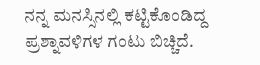ನನ್ನ ಮನಸ್ಸಿನಲ್ಲಿ ಕಟ್ಟಿಕೊಂಡಿದ್ದ ಪ್ರಶ್ನಾವಳಿಗಳ ಗಂಟು ಬಿಚ್ಚಿದೆ.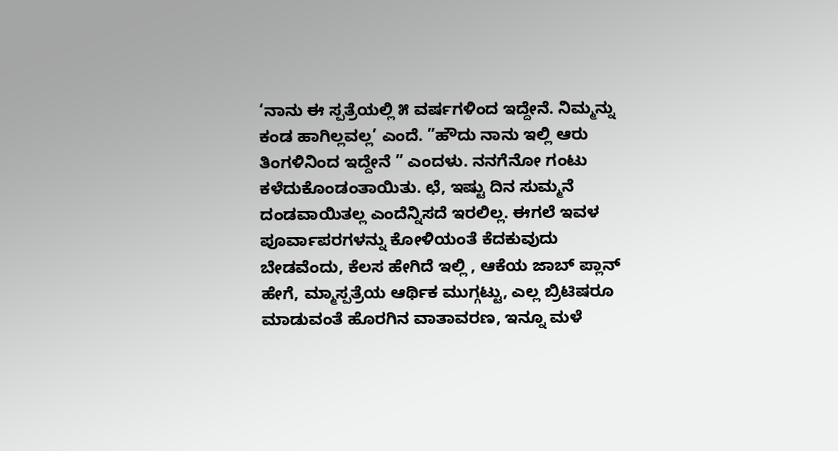‘ನಾನು ಈ ಸ್ಪತ್ರೆಯಲ್ಲಿ ೫ ವರ್ಷಗಳಿಂದ ಇದ್ದೇನೆ. ನಿಮ್ಮನ್ನು ಕಂಡ ಹಾಗಿಲ್ಲವಲ್ಲ’ ಎಂದೆ. ”ಹೌದು ನಾನು ಇಲ್ಲಿ ಆರು ತಿಂಗಳಿನಿಂದ ಇದ್ದೇನೆ ” ಎಂದಳು. ನನಗೆನೋ ಗಂಟು ಕಳೆದುಕೊಂಡಂತಾಯಿತು. ಛೆ, ಇಷ್ಟು ದಿನ ಸುಮ್ಮನೆ ದಂಡವಾಯಿತಲ್ಲ ಎಂದೆನ್ನಿಸದೆ ಇರಲಿಲ್ಲ. ಈಗಲೆ ಇವಳ ಪೂರ್ವಾಪರಗಳನ್ನು ಕೋಳಿಯಂತೆ ಕೆದಕುವುದು ಬೇಡವೆಂದು, ಕೆಲಸ ಹೇಗಿದೆ ಇಲ್ಲಿ , ಆಕೆಯ ಜಾಬ್ ಪ್ಲಾನ್ ಹೇಗೆ, ಮ್ಮಾಸ್ಪತ್ರೆಯ ಆರ್ಥಿಕ ಮುಗ್ಗಟ್ಟು, ಎಲ್ಲ ಬ್ರಿಟಿಷರೂ ಮಾಡುವಂತೆ ಹೊರಗಿನ ವಾತಾವರಣ, ಇನ್ನೂ ಮಳೆ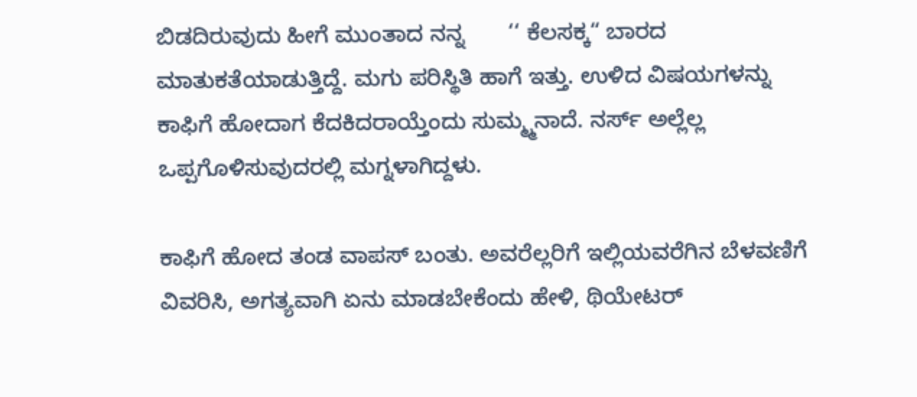ಬಿಡದಿರುವುದು ಹೀಗೆ ಮುಂತಾದ ನನ್ನ       ‘‘ ಕೆಲಸಕ್ಕ“ ಬಾರದ ಮಾತುಕತೆಯಾಡುತ್ತಿದ್ದೆ. ಮಗು ಪರಿಸ್ಥಿತಿ ಹಾಗೆ ಇತ್ತು. ಉಳಿದ ವಿಷಯಗಳನ್ನು ಕಾಫಿಗೆ ಹೋದಾಗ ಕೆದಕಿದರಾಯ್ತೆಂದು ಸುಮ್ಮ್ಮನಾದೆ. ನರ್ಸ್ ಅಲ್ಲೆಲ್ಲ ಒಪ್ಪಗೊಳಿಸುವುದರಲ್ಲಿ ಮಗ್ನಳಾಗಿದ್ದಳು.

ಕಾಫಿಗೆ ಹೋದ ತಂಡ ವಾಪಸ್ ಬಂತು. ಅವರೆಲ್ಲರಿಗೆ ಇಲ್ಲಿಯವರೆಗಿನ ಬೆಳವಣಿಗೆ ವಿವರಿಸಿ, ಅಗತ್ಯವಾಗಿ ಏನು ಮಾಡಬೇಕೆಂದು ಹೇಳಿ, ಥಿಯೇಟರ್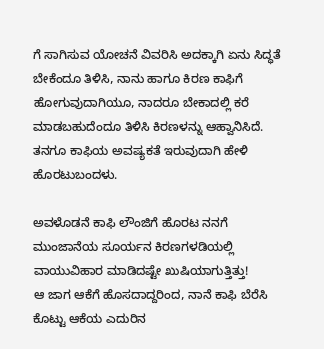ಗೆ ಸಾಗಿಸುವ ಯೋಚನೆ ವಿವರಿಸಿ ಅದಕ್ಕಾಗಿ ಏನು ಸಿದ್ಧತೆ ಬೇಕೆಂದೂ ತಿಳಿಸಿ, ನಾನು ಹಾಗೂ ಕಿರಣ ಕಾಫಿಗೆ ಹೋಗುವುದಾಗಿಯೂ, ನಾದರೂ ಬೇಕಾದಲ್ಲಿ ಕರೆ ಮಾಡಬಹುದೆಂದೂ ತಿಳಿಸಿ ಕಿರಣಳನ್ನು ಆಹ್ವಾನಿಸಿದೆ. ತನಗೂ ಕಾಫಿಯ ಅವಷ್ಯಕತೆ ಇರುವುದಾಗಿ ಹೇಳಿ ಹೊರಟುಬಂದಳು.

ಅವಳೊಡನೆ ಕಾಫಿ ಲೌಂಜಿಗೆ ಹೊರಟ ನನಗೆ ಮುಂಜಾನೆಯ ಸೂರ್ಯನ ಕಿರಣಗಳಡಿಯಲ್ಲಿ ವಾಯುವಿಹಾರ ಮಾಡಿದಷ್ಟೇ ಖುಷಿಯಾಗುತ್ತಿತ್ತು!
ಆ ಜಾಗ ಆಕೆಗೆ ಹೊಸದಾದ್ದರಿಂದ, ನಾನೆ ಕಾಫಿ ಬೆರೆಸಿ ಕೊಟ್ಟು ಆಕೆಯ ಎದುರಿನ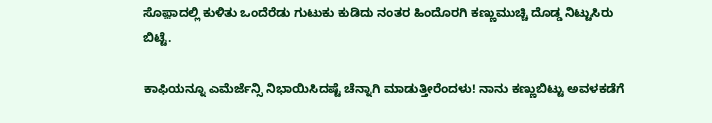ಸೊಫ಼ಾದಲ್ಲಿ ಕುಳಿತು ಒಂದೆರೆಡು ಗುಟುಕು ಕುಡಿದು ನಂತರ ಹಿಂದೊರಗಿ ಕಣ್ಣುಮುಚ್ಚಿ ದೊಡ್ಡ ನಿಟ್ಟುಸಿರು ಬಿಟ್ಟೆ.

ಕಾಫಿಯನ್ನೂ ಎಮೆರ್ಜೆನ್ಸಿ ನಿಭಾಯಿಸಿದಷ್ಟೆ ಚೆನ್ನಾಗಿ ಮಾಡುತ್ತೀರೆಂದಳು! ನಾನು ಕಣ್ಣುಬಿಟ್ಟು ಅವಳಕಡೆಗೆ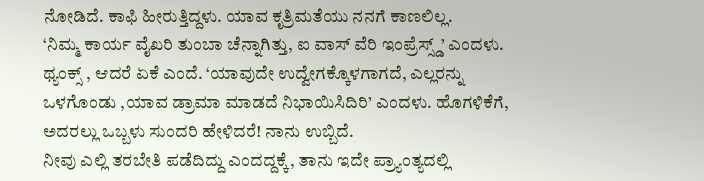ನೋಡಿದೆ. ಕಾಫಿ ಹೀರುತ್ತಿದ್ದಳು. ಯಾವ ಕೃತ್ರಿಮತೆಯು ನನಗೆ ಕಾಣಲಿಲ್ಲ.
‘ನಿಮ್ಮ ಕಾರ್ಯ ವೈಖರಿ ತುಂಬಾ ಚೆನ್ನಾಗಿತ್ತು, ಐ ವಾಸ್ ವೆರಿ ಇಂಪ್ರೆಸ್ಸ್ಡ್’ ಎಂದಳು. ಥ್ಯಂಕ್ಸ್ , ಆದರೆ ಏಕೆ ಎಂದೆ. ‘ಯಾವುದೇ ಉದ್ವೇಗಕ್ಕೊಳಗಾಗದೆ, ಎಲ್ಲರನ್ನು ಒಳಗೊಂಡು ,ಯಾವ ಡ್ರಾಮಾ ಮಾಡದೆ ನಿಭಾಯಿಸಿದಿರಿ’ ಎಂದಳು. ಹೊಗಳಿಕೆಗೆ, ಅದರಲ್ಲು ಒಬ್ಬಳು ಸುಂದರಿ ಹೇಳಿದರೆ! ನಾನು ಉಬ್ಬಿದೆ.
ನೀವು ಎಲ್ಲಿ ತರಬೇತಿ ಪಡೆದಿದ್ದು ಎಂದದ್ದಕ್ಕೆ, ತಾನು ಇದೇ ಪ್ರ್ಯಾಂತ್ಯದಲ್ಲಿ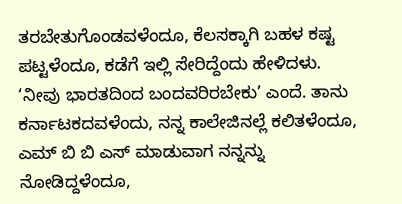ತರಬೇತುಗೊಂಡವಳೆಂದೂ, ಕೆಲಸಕ್ಕಾಗಿ ಬಹಳ ಕಷ್ಟ ಪಟ್ಟಳೆಂದೂ, ಕಡೆಗೆ ಇಲ್ಲಿ ಸೇರಿದ್ದೆಂದು ಹೇಳಿದಳು. ‘ನೀವು ಭಾರತದಿಂದ ಬಂದವರಿರಬೇಕು’ ಎಂದೆ. ತಾನು ಕರ್ನಾಟಕದವಳೆಂದು, ನನ್ನ ಕಾಲೇಜಿನಲ್ಲೆ ಕಲಿತಳೆಂದೂ, ಎಮ್ ಬಿ ಬಿ ಎಸ್ ಮಾಡುವಾಗ ನನ್ನನ್ನು ನೋಡಿದ್ದಳೆಂದೂ,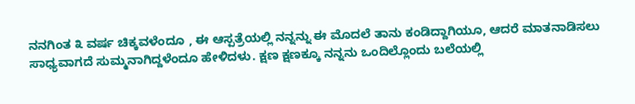ನನಗಿಂತ ೩ ವರ್ಷ ಚಿಕ್ಕವಳೆಂದೂ , ಈ ಆಸ್ಪತ್ರೆಯಲ್ಲಿ ನನ್ನನ್ನು ಈ ಮೊದಲೆ ತಾನು ಕಂಡಿದ್ದಾಗಿಯೂ, ಆದರೆ ಮಾತನಾಡಿಸಲು ಸಾಧ್ಯವಾಗದೆ ಸುಮ್ಮನಾಗಿದ್ದಳೆಂದೂ ಹೇಳಿದಳು. ಕ್ಷಣ ಕ್ಷಣಕ್ಕೂ ನನ್ನನು ಒಂದಿಲ್ಲೊಂದು ಬಲೆಯಲ್ಲಿ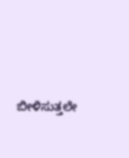ಬೀಳಿಸುತ್ತಲೇ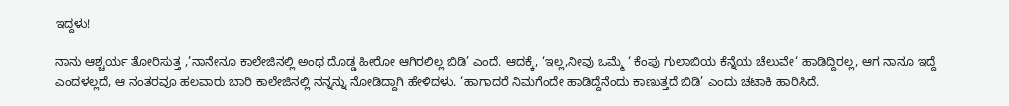ಇದ್ದಳು!

ನಾನು ಆಶ್ಚರ್ಯ ತೋರಿಸುತ್ತ ,’ನಾನೇನೂ ಕಾಲೇಜಿನಲ್ಲಿ ಅಂಥ ದೊಡ್ಡ ಹೀರೋ ಆಗಿರಲಿಲ್ಲ ಬಿಡಿ’ ಎಂದೆ. ಆದಕ್ಕೆ, ‘ಇಲ್ಲ,ನೀವು ಒಮ್ಮೆ ‘ ಕೆಂಪು ಗುಲಾಬಿಯ ಕೆನ್ನೆಯ ಚೆಲುವೇ‘ ಹಾಡಿದ್ದಿರಲ್ಲ, ಆಗ ನಾನೂ ಇದ್ದೆ ಎಂದಳಲ್ಲದೆ, ಆ ನಂತರವೂ ಹಲವಾರು ಬಾರಿ ಕಾಲೇಜಿನಲ್ಲಿ ನನ್ನನ್ನು ನೋಡಿದ್ದಾಗಿ ಹೇಳಿದಳು. ‘ಹಾಗಾದರೆ ನಿಮಗೆಂದೇ ಹಾಡಿದ್ದೆನೆಂದು ಕಾಣುತ್ತದೆ ಬಿಡಿ’ ಎಂದು ಚಟಾಕಿ ಹಾರಿಸಿದೆ.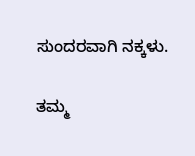ಸುಂದರವಾಗಿ ನಕ್ಕಳು.

ತಮ್ಮ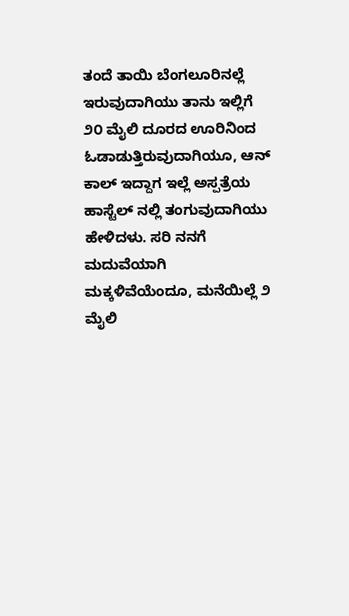ತಂದೆ ತಾಯಿ ಬೆಂಗಲೂರಿನಲ್ಲೆ ಇರುವುದಾಗಿಯು ತಾನು ಇಲ್ಲಿಗೆ ೨೦ ಮೈಲಿ ದೂರದ ಊರಿನಿಂದ ಓಡಾಡುತ್ತಿರುವುದಾಗಿಯೂ, ಆನ್ ಕಾಲ್ ಇದ್ದಾಗ ಇಲ್ಲೆ ಅಸ್ಪತ್ರೆಯ ಹಾಸ್ಟೆಲ್ ನಲ್ಲಿ ತಂಗುವುದಾಗಿಯು ಹೇಳಿದಳು. ಸರಿ ನನಗೆ ಮದುವೆಯಾಗಿ  ಮಕ್ಕಳಿವೆಯೆಂದೂ, ಮನೆಯಿಲ್ಲೆ ೨ ಮೈಲಿ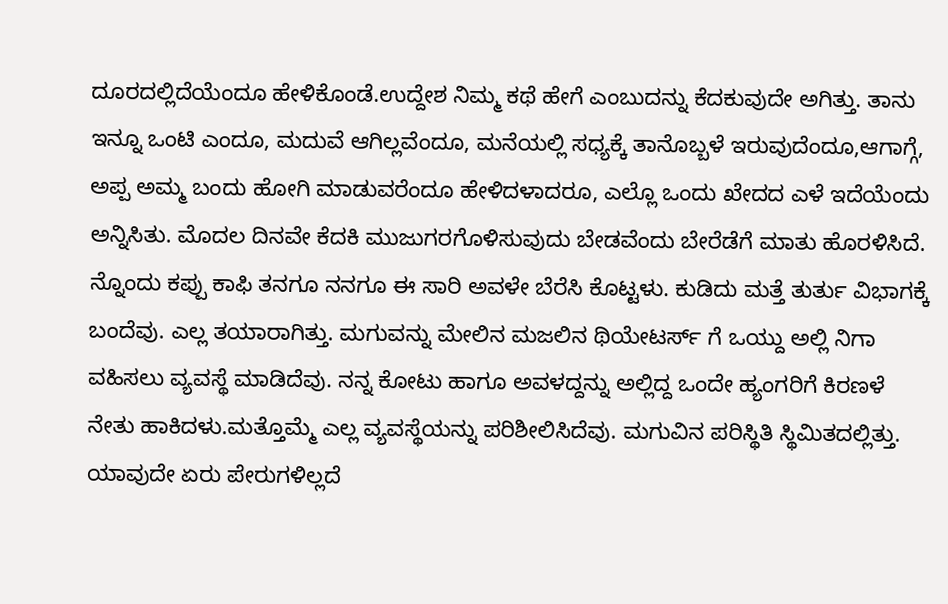ದೂರದಲ್ಲಿದೆಯೆಂದೂ ಹೇಳಿಕೊಂಡೆ.ಉದ್ದೇಶ ನಿಮ್ಮ ಕಥೆ ಹೇಗೆ ಎಂಬುದನ್ನು ಕೆದಕುವುದೇ ಅಗಿತ್ತು. ತಾನು ಇನ್ನೂ ಒಂಟಿ ಎಂದೂ, ಮದುವೆ ಆಗಿಲ್ಲವೆಂದೂ, ಮನೆಯಲ್ಲಿ ಸಧ್ಯಕ್ಕೆ ತಾನೊಬ್ಬಳೆ ಇರುವುದೆಂದೂ,ಆಗಾಗ್ಗೆ, ಅಪ್ಪ ಅಮ್ಮ ಬಂದು ಹೋಗಿ ಮಾಡುವರೆಂದೂ ಹೇಳಿದಳಾದರೂ, ಎಲ್ಲೊ ಒಂದು ಖೇದದ ಎಳೆ ಇದೆಯೆಂದು ಅನ್ನಿಸಿತು. ಮೊದಲ ದಿನವೇ ಕೆದಕಿ ಮುಜುಗರಗೊಳಿಸುವುದು ಬೇಡವೆಂದು ಬೇರೆಡೆಗೆ ಮಾತು ಹೊರಳಿಸಿದೆ. ನ್ನೊಂದು ಕಪ್ಪು ಕಾಫಿ ತನಗೂ ನನಗೂ ಈ ಸಾರಿ ಅವಳೇ ಬೆರೆಸಿ ಕೊಟ್ಟಳು. ಕುಡಿದು ಮತ್ತೆ ತುರ್ತು ವಿಭಾಗಕ್ಕೆ ಬಂದೆವು. ಎಲ್ಲ ತಯಾರಾಗಿತ್ತು. ಮಗುವನ್ನು ಮೇಲಿನ ಮಜಲಿನ ಥಿಯೇಟರ್ಸ್ ಗೆ ಒಯ್ದು ಅಲ್ಲಿ ನಿಗಾ ವಹಿಸಲು ವ್ಯವಸ್ಥೆ ಮಾಡಿದೆವು. ನನ್ನ ಕೋಟು ಹಾಗೂ ಅವಳದ್ದನ್ನು ಅಲ್ಲಿದ್ದ ಒಂದೇ ಹ್ಯಂಗರಿಗೆ ಕಿರಣಳೆ ನೇತು ಹಾಕಿದಳು.ಮತ್ತೊಮ್ಮೆ ಎಲ್ಲ ವ್ಯವಸ್ಥೆಯನ್ನು ಪರಿಶೀಲಿಸಿದೆವು. ಮಗುವಿನ ಪರಿಸ್ಥಿತಿ ಸ್ಥಿಮಿತದಲ್ಲಿತ್ತು. ಯಾವುದೇ ಏರು ಪೇರುಗಳಿಲ್ಲದೆ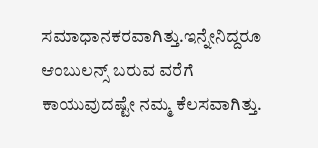ಸಮಾಧಾನಕರವಾಗಿತ್ತು.ಇನ್ನೇನಿದ್ದರೂ ಆಂಬುಲನ್ಸ್ ಬರುವ ವರೆಗೆ ಕಾಯುವುದಷ್ಟೇ ನಮ್ಮ ಕೆಲಸವಾಗಿತ್ತು.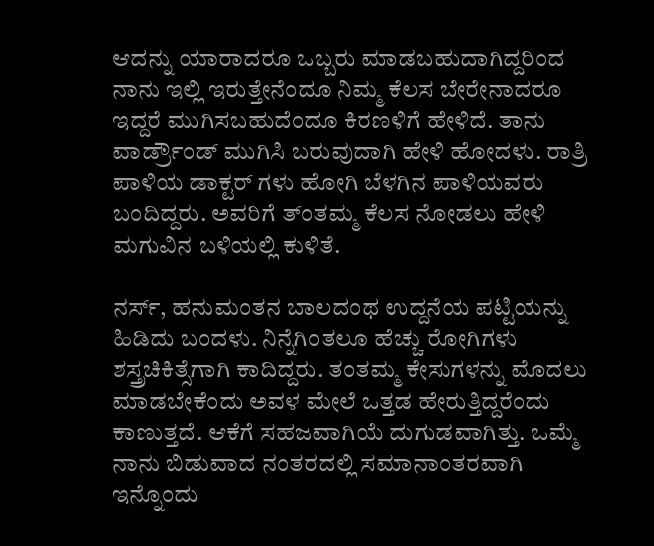ಆದನ್ನು ಯಾರಾದರೂ ಒಬ್ಬರು ಮಾಡಬಹುದಾಗಿದ್ದರಿಂದ ನಾನು ಇಲ್ಲಿ ಇರುತ್ತೇನೆಂದೂ ನಿಮ್ಮ ಕೆಲಸ ಬೇರೇನಾದರೂ ಇದ್ದರೆ ಮುಗಿಸಬಹುದೆಂದೂ ಕಿರಣಳಿಗೆ ಹೇಳಿದೆ. ತಾನು ವಾರ್ಡ್ರೌಂಡ್ ಮುಗಿಸಿ ಬರುವುದಾಗಿ ಹೇಳಿ ಹೋದಳು. ರಾತ್ರಿ ಪಾಳಿಯ ಡಾಕ್ಟರ್ ಗಳು ಹೋಗಿ ಬೆಳಗಿನ ಪಾಳಿಯವರು ಬಂದಿದ್ದರು. ಅವರಿಗೆ ತ್ಂತಮ್ಮ ಕೆಲಸ ನೋಡಲು ಹೇಳಿ ಮಗುವಿನ ಬಳಿಯಲ್ಲಿ ಕುಳಿತೆ.

ನರ್ಸ್, ಹನುಮಂತನ ಬಾಲದಂಥ ಉದ್ದನೆಯ ಪಟ್ಟಿಯನ್ನು ಹಿಡಿದು ಬಂದಳು. ನಿನ್ನೆಗಿಂತಲೂ ಹೆಚ್ಚು ರೋಗಿಗಳು ಶಸ್ತ್ರಚಿಕಿತ್ಸೆಗಾಗಿ ಕಾದಿದ್ದರು. ತಂತಮ್ಮ ಕೇಸುಗಳನ್ನು ಮೊದಲು ಮಾಡಬೇಕೆಂದು ಅವಳ ಮೇಲೆ ಒತ್ತಡ ಹೇರುತ್ತಿದ್ದರೆಂದು ಕಾಣುತ್ತದೆ. ಆಕೆಗೆ ಸಹಜವಾಗಿಯೆ ದುಗುಡವಾಗಿತ್ತು. ಒಮ್ಮೆ ನಾನು ಬಿಡುವಾದ ನಂತರದಲ್ಲಿ ಸಮಾನಾಂತರವಾಗಿ ಇನ್ನೊಂದು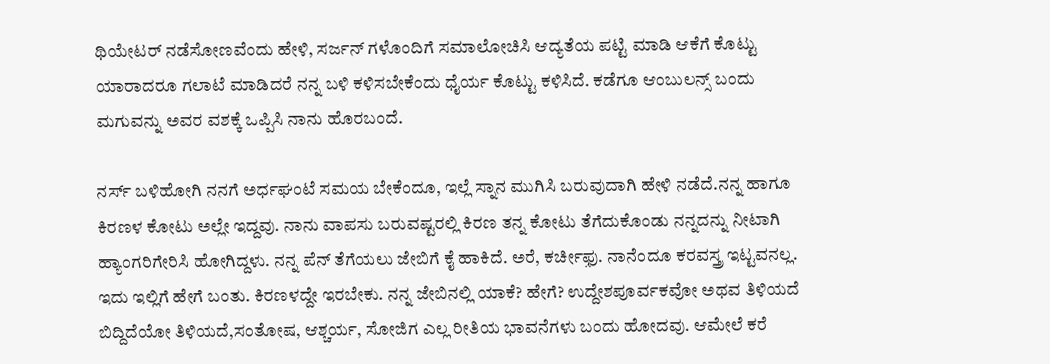ಥಿಯೇಟರ್ ನಡೆಸೋಣವೆಂದು ಹೇಳಿ, ಸರ್ಜನ್ ಗಳೊಂದಿಗೆ ಸಮಾಲೋಚಿಸಿ ಆದ್ಯತೆಯ ಪಟ್ಟಿ ಮಾಡಿ ಆಕೆಗೆ ಕೊಟ್ಟು ಯಾರಾದರೂ ಗಲಾಟೆ ಮಾಡಿದರೆ ನನ್ನ ಬಳಿ ಕಳಿಸಬೇಕೆಂದು ಧೈರ್ಯ ಕೊಟ್ಟು ಕಳಿಸಿದೆ. ಕಡೆಗೂ ಆಂಬುಲನ್ಸ್ ಬಂದು ಮಗುವನ್ನು ಅವರ ವಶಕ್ಕೆ ಒಪ್ಪಿಸಿ ನಾನು ಹೊರಬಂದೆ.

ನರ್ಸ್ ಬಳಿಹೋಗಿ ನನಗೆ ಅರ್ಧಘಂಟೆ ಸಮಯ ಬೇಕೆಂದೂ, ಇಲ್ಲೆ ಸ್ನಾನ ಮುಗಿಸಿ ಬರುವುದಾಗಿ ಹೇಳಿ ನಡೆದೆ.ನನ್ನ ಹಾಗೂ ಕಿರಣಳ ಕೋಟು ಅಲ್ಲೇ ಇದ್ದವು. ನಾನು ವಾಪಸು ಬರುವಷ್ಟರಲ್ಲಿ ಕಿರಣ ತನ್ನ ಕೋಟು ತೆಗೆದುಕೊಂಡು ನನ್ನದನ್ನು ನೀಟಾಗಿ ಹ್ಯಾಂಗರಿಗೇರಿಸಿ ಹೋಗಿದ್ದಳು. ನನ್ನ ಪೆನ್ ತೆಗೆಯಲು ಜೇಬಿಗೆ ಕೈ ಹಾಕಿದೆ. ಅರೆ, ಕರ್ಚೀಫ಼ು. ನಾನೆಂದೂ ಕರವಸ್ತ್ರ ಇಟ್ಟವನಲ್ಲ. ಇದು ಇಲ್ಲಿಗೆ ಹೇಗೆ ಬಂತು. ಕಿರಣಳದ್ದೇ ಇರಬೇಕು. ನನ್ನ ಜೇಬಿನಲ್ಲಿ ಯಾಕೆ? ಹೇಗೆ? ಉದ್ದೇಶಪೂರ್ವಕವೋ ಅಥವ ತಿಳಿಯದೆ ಬಿದ್ದಿದೆಯೋ ತಿಳಿಯದೆ,ಸಂತೋಷ, ಆಶ್ಚರ್ಯ, ಸೋಜಿಗ ಎಲ್ಲ ರೀತಿಯ ಭಾವನೆಗಳು ಬಂದು ಹೋದವು. ಆಮೇಲೆ ಕರೆ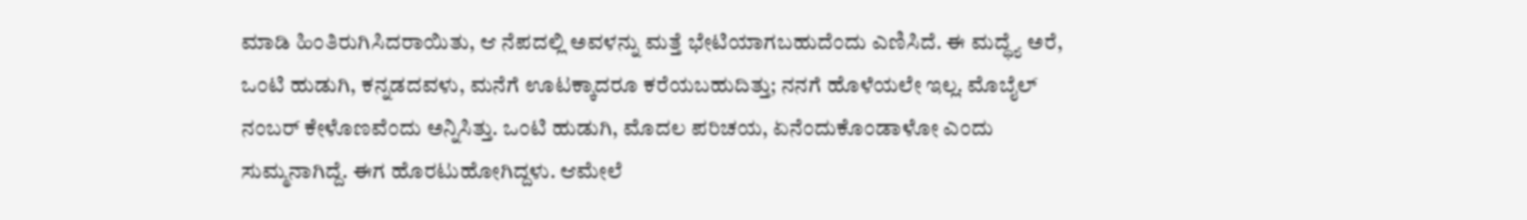ಮಾಡಿ ಹಿಂತಿರುಗಿಸಿದರಾಯಿತು, ಆ ನೆಪದಲ್ಲಿ ಅವಳನ್ನು ಮತ್ತೆ ಭೇಟಿಯಾಗಬಹುದೆಂದು ಎಣಿಸಿದೆ. ಈ ಮದ್ಧ್ಯೆ ಅರೆ, ಒಂಟಿ ಹುಡುಗಿ, ಕನ್ನಡದವಳು, ಮನೆಗೆ ಊಟಕ್ಕಾದರೂ ಕರೆಯಬಹುದಿತ್ತು; ನನಗೆ ಹೊಳೆಯಲೇ ಇಲ್ಲ. ಮೊಬೈಲ್ ನಂಬರ್ ಕೇಳೊಣವೆಂದು ಅನ್ನಿಸಿತ್ತು. ಒಂಟಿ ಹುಡುಗಿ, ಮೊದಲ ಪರಿಚಯ, ಏನೆಂದುಕೊಂಡಾಳೋ ಎಂದು ಸುಮ್ಮನಾಗಿದ್ದೆ. ಈಗ ಹೊರಟುಹೋಗಿದ್ದಳು. ಆಮೇಲೆ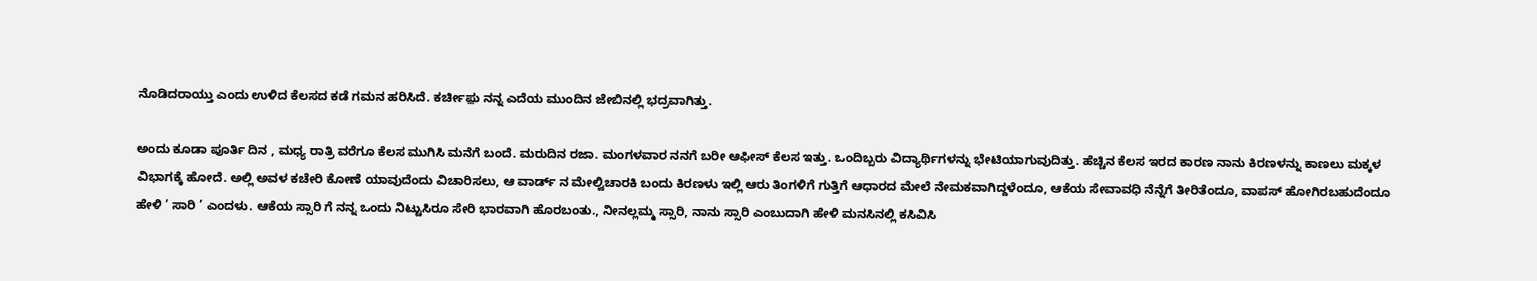ನೊಡಿದರಾಯ್ತು ಎಂದು ಉಳಿದ ಕೆಲಸದ ಕಡೆ ಗಮನ ಹರಿಸಿದೆ. ಕರ್ಚೀಫ಼ು ನನ್ನ ಎದೆಯ ಮುಂದಿನ ಜೇಬಿನಲ್ಲಿ ಭದ್ರವಾಗಿತ್ತು.

ಅಂದು ಕೂಡಾ ಪೂರ್ತಿ ದಿನ , ಮಧ್ಯ ರಾತ್ರಿ ವರೆಗೂ ಕೆಲಸ ಮುಗಿಸಿ ಮನೆಗೆ ಬಂದೆ. ಮರುದಿನ ರಜಾ. ಮಂಗಳವಾರ ನನಗೆ ಬರೀ ಆಫೀಸ್ ಕೆಲಸ ಇತ್ತು. ಒಂದಿಬ್ಬರು ವಿದ್ಯಾರ್ಥಿಗಳನ್ನು ಭೇಟಿಯಾಗುವುದಿತ್ತು. ಹೆಚ್ಚಿನ ಕೆಲಸ ಇರದ ಕಾರಣ ನಾನು ಕಿರಣಳನ್ನು ಕಾಣಲು ಮಕ್ಕಳ ವಿಭಾಗಕ್ಕೆ ಹೋದೆ. ಅಲ್ಲಿ ಅವಳ ಕಚೇರಿ ಕೋಣೆ ಯಾವುದೆಂದು ವಿಚಾರಿಸಲು, ಆ ವಾರ್ಡ್ ನ ಮೇಲ್ವಿಚಾರಕಿ ಬಂದು ಕಿರಣಳು ಇಲ್ಲಿ ಆರು ತಿಂಗಳಿಗೆ ಗುತ್ತಿಗೆ ಆಧಾರದ ಮೇಲೆ ನೇಮಕವಾಗಿದ್ದಳೆಂದೂ, ಆಕೆಯ ಸೇವಾವಧಿ ನೆನ್ನೆಗೆ ತೀರಿತೆಂದೂ, ವಾಪಸ್ ಹೋಗಿರಬಹುದೆಂದೂ ಹೇಳಿ ’ ಸಾರಿ ’ ಎಂದಳು. ಆಕೆಯ ಸ್ಸಾರಿ ಗೆ ನನ್ನ ಒಂದು ನಿಟ್ಟುಸಿರೂ ಸೇರಿ ಭಾರವಾಗಿ ಹೊರಬಂತು., ನೀನಲ್ಲಮ್ಮ ಸ್ಸಾರಿ, ನಾನು ಸ್ಸಾರಿ ಎಂಬುದಾಗಿ ಹೇಳಿ ಮನಸಿನಲ್ಲಿ ಕಸಿವಿಸಿ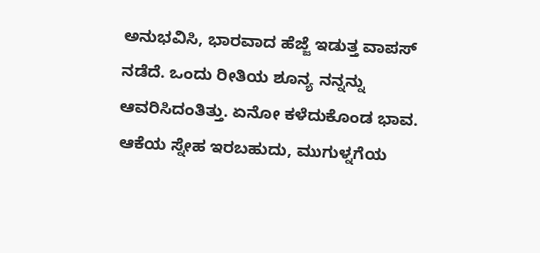ಅನುಭವಿಸಿ, ಭಾರವಾದ ಹೆಜ್ಜೆ ಇಡುತ್ತ ವಾಪಸ್ ನಡೆದೆ. ಒಂದು ರೀತಿಯ ಶೂನ್ಯ ನನ್ನನ್ನು ಆವರಿಸಿದಂತಿತ್ತು. ಏನೋ ಕಳೆದುಕೊಂಡ ಭಾವ. ಆಕೆಯ ಸ್ನೇಹ ಇರಬಹುದು, ಮುಗುಳ್ನಗೆಯ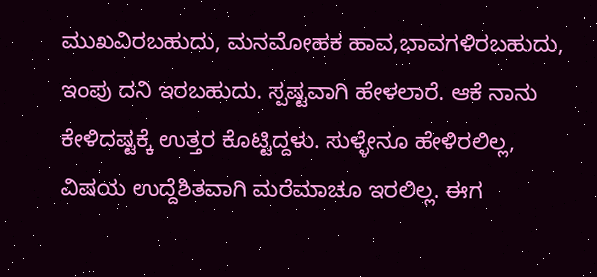ಮುಖವಿರಬಹುದು, ಮನಮೋಹಕ ಹಾವ,ಭಾವಗಳಿರಬಹುದು, ಇಂಪು ದನಿ ಇರಬಹುದು. ಸ್ಪಷ್ಟವಾಗಿ ಹೇಳಲಾರೆ. ಆಕೆ ನಾನು ಕೇಳಿದಷ್ಟಕ್ಕೆ ಉತ್ತರ ಕೊಟ್ಟಿದ್ದಳು. ಸುಳ್ಳೇನೂ ಹೇಳಿರಲಿಲ್ಲ, ವಿಷಯ ಉದ್ದೆಶಿತವಾಗಿ ಮರೆಮಾಚೂ ಇರಲಿಲ್ಲ. ಈಗ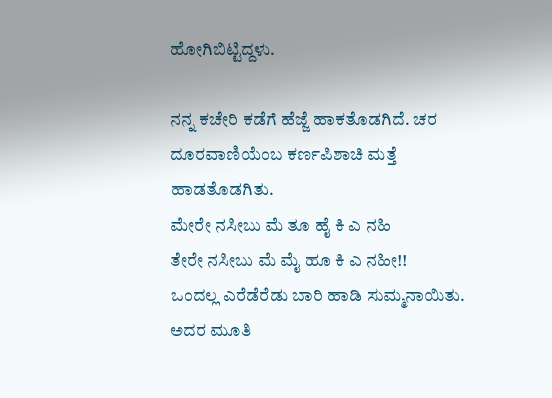ಹೋಗಿಬಿಟ್ಟಿದ್ದಳು.

ನನ್ನ ಕಚೇರಿ ಕಡೆಗೆ ಹೆಜ್ಜೆ ಹಾಕತೊಡಗಿದೆ. ಚರ ದೂರವಾಣಿಯೆಂಬ ಕರ್ಣಪಿಶಾಚಿ ಮತ್ತೆ ಹಾಡತೊಡಗಿತು.
ಮೇರೇ ನಸೀಬು ಮೆ ತೂ ಹೈ ಕಿ ಎ ನಹಿ
ತೇರೇ ನಸೀಬು ಮೆ ಮೈ ಹೂ ಕಿ ಎ ನಹೀ!!
ಒಂದಲ್ಲ ಎರೆಡೆರೆಡು ಬಾರಿ ಹಾಡಿ ಸುಮ್ಮನಾಯಿತು. ಅದರ ಮೂತಿ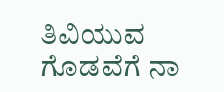ತಿವಿಯುವ ಗೊಡವೆಗೆ ನಾ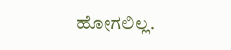ಹೋಗಲಿಲ್ಲ.